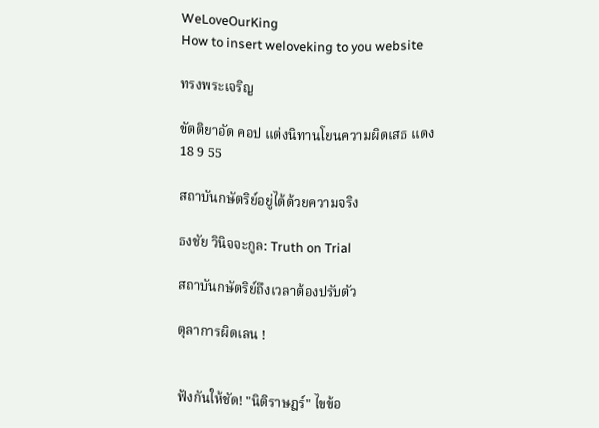WeLoveOurKing
How to insert weloveking to you website

ทรงพระเจริญ

ขัตติยาอัด คอป แต่งนิทานโยนความผิดเสธ แดง 18 9 55

สถาบันกษัตริย์อยู่ได้ด้วยความจริง

ธงชัย วินิจจะกูล: Truth on Trial

สถาบันกษัตริย์ถึงเวลาต้องปรับตัว

ตุลาการผิดเลน !


ฟังกันให้ชัด! "นิติราษฎร์" ไขข้อ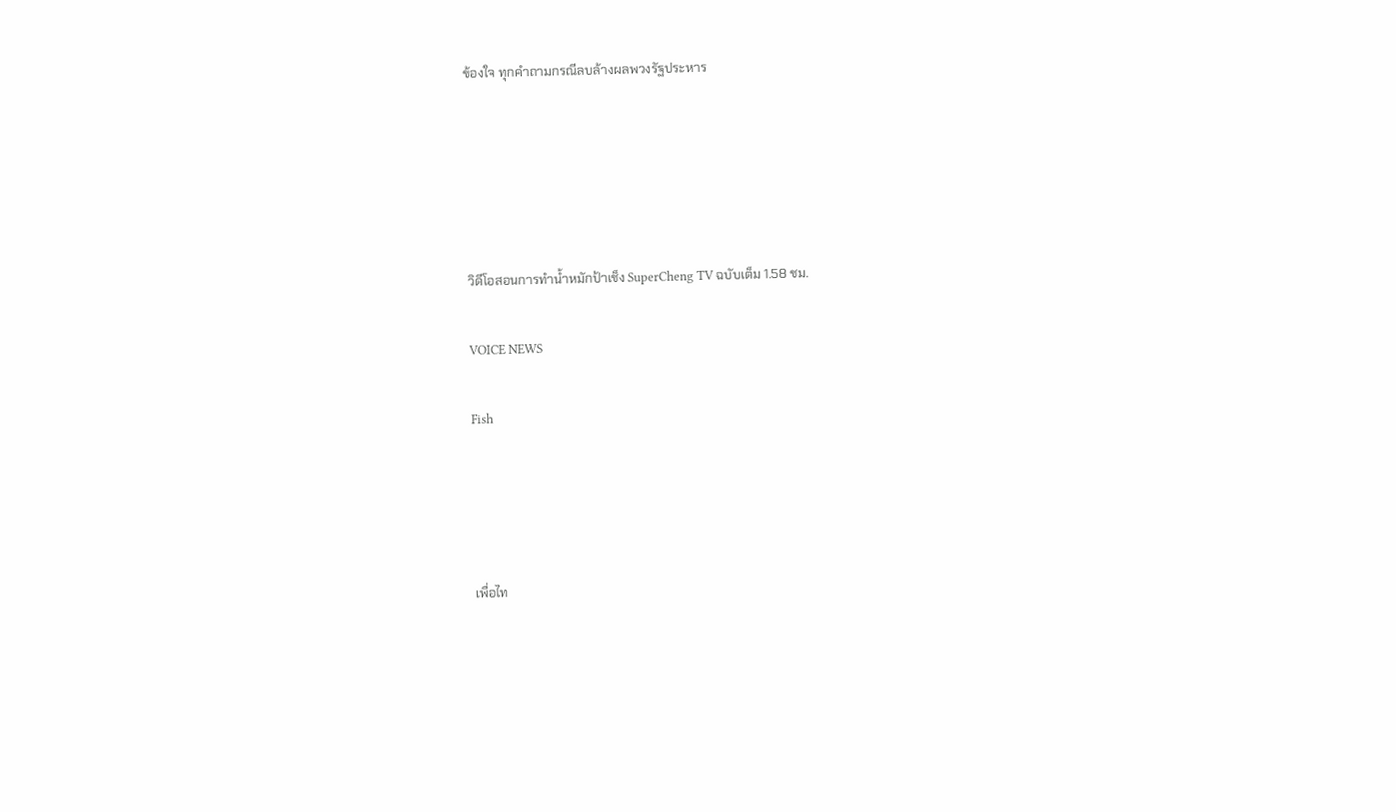ข้องใจ ทุกคำถามกรณีลบล้างผลพวงรัฐประหาร





วิดีโอสอนการทำน้ำหมักป้าเช็ง SuperCheng TV ฉบับเต็ม 1.58 ชม.

VOICE NEWS

Fish




เพื่อไท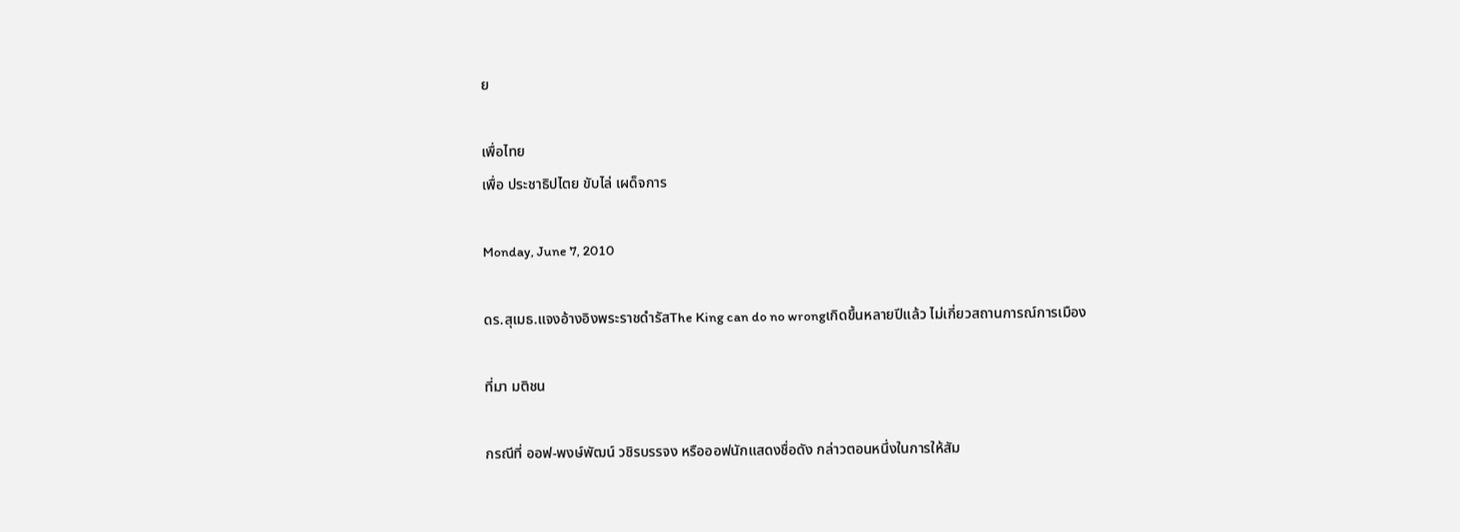ย

เพื่อไทย
เพื่อ ประชาธิปไตย ขับไล่ เผด็จการ

Monday, June 7, 2010

ดร.สุเมธ.แจงอ้างอิงพระราชดำรัสThe King can do no wrongเกิดขึ้นหลายปีแล้ว ไม่เกี่ยวสถานการณ์การเมือง

ที่มา มติชน

กรณีที่ ออฟ-พงษ์พัฒน์ วชิรบรรจง หรือออฟนักแสดงชื่อดัง กล่าวตอนหนึ่งในการให้สัม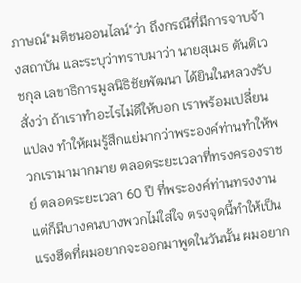ภาษณ์"มติชนออนไลน์"ว่า ถึงกรณีที่มีการจาบจ้างสถาบัน และระบุว่าทราบมาว่า นายสุเมธ ตันติเวชกุล เลขาธิการมูลนิธิชัยพัฒนา ได้ยินในหลวงรับสั่งว่า ถ้าเราทำอะไรไม่ดีให้บอก เราพร้อมเปลี่ยนแปลง ทำให้ผมรู้สึกแย่มากว่าพระองค์ท่านทำให้พวกเรามามากมาย ตลอดระยะเวลาที่ทรงครองราชย์ ตลอดระยะเวลา 60 ปี ที่พระองค์ท่านทรงงาน แต่ก็มีบางคนบางพวกไม่ใส่ใจ ตรงจุดนี้ทำให้เป็นแรงฮึดที่ผมอยากจะออกมาพูดในวันนั้น ผมอยาก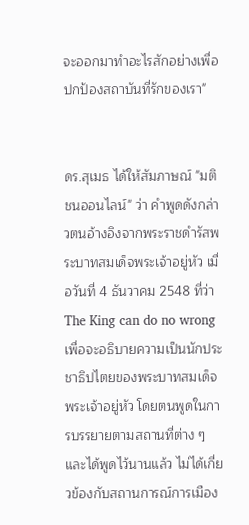จะออกมาทำอะไรสักอย่างเพื่อปกป้องสถาบันที่รักของเรา"


ดร.สุเมธ ได้ให้สัมภาษณ์ "มติชนออนไลน์" ว่า คำพูดดังกล่าวตนอ้างอิงจากพระราชดำรัสพระบาทสมเด็จพระเจ้าอยู่หัว เมื่อวันที่ 4 ธันวาคม 2548 ที่ว่า The King can do no wrong เพื่อจะอธิบายความเป็นนักประชาธิปไตยของพระบาทสมเด็จพระเจ้าอยู่หัว โดยตนพูดในการบรรยายตามสถานที่ต่าง ๆ และได้พูดไว้นานแล้ว ไม่ได้เกี่ยวข้องกับสถานการณ์การเมือง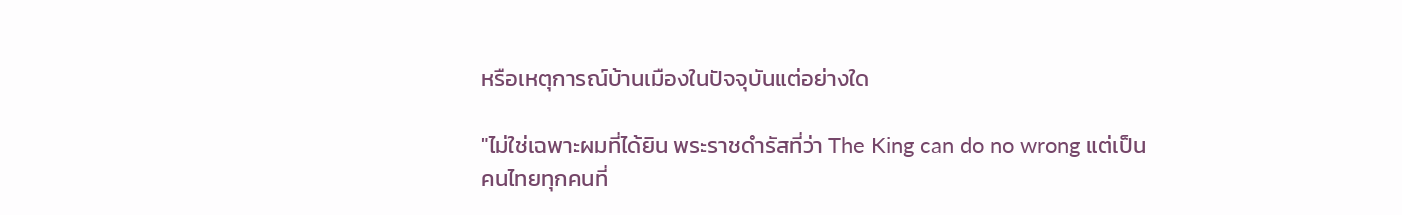หรือเหตุการณ์บ้านเมืองในปัจจุบันแต่อย่างใด

"ไม่ใช่เฉพาะผมที่ได้ยิน พระราชดำรัสที่ว่า The King can do no wrong แต่เป็นคนไทยทุกคนที่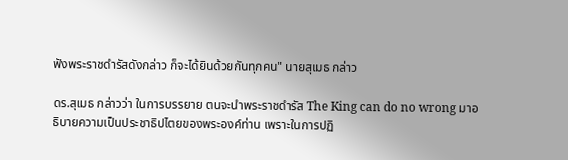ฟังพระราชดำรัสดังกล่าว ก็จะได้ยินด้วยกันทุกคน" นายสุเมธ กล่าว

ดร.สุเมธ กล่าวว่า ในการบรรยาย ตนจะนำพระราชดำรัส The King can do no wrong มาอธิบายความเป็นประชาธิปไตยของพระองค์ท่าน เพราะในการปฏิ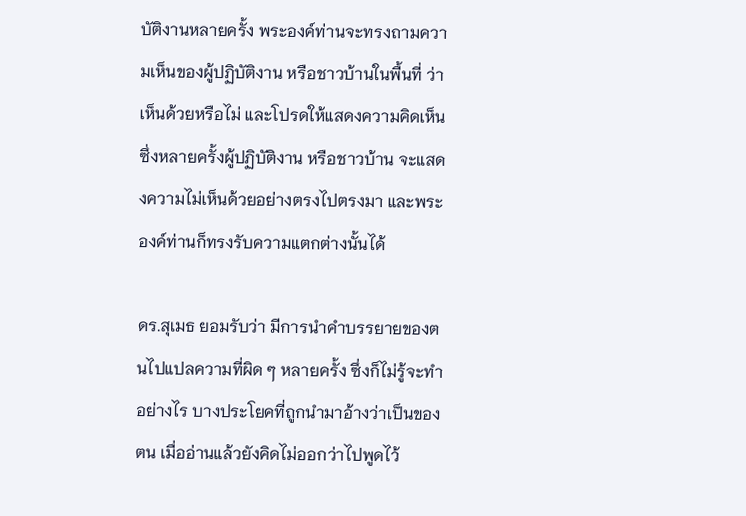บัติงานหลายครั้ง พระองค์ท่านจะทรงถามความเห็นของผู้ปฏิบัติงาน หรือชาวบ้านในพื้นที่ ว่า เห็นด้วยหรือไม่ และโปรดให้แสดงความคิดเห็น ซึ่งหลายครั้งผู้ปฏิบัติงาน หรือชาวบ้าน จะแสดงความไม่เห็นด้วยอย่างตรงไปตรงมา และพระองค์ท่านก็ทรงรับความแตกต่างนั้นได้

ดร.สุเมธ ยอมรับว่า มีการนำคำบรรยายของตนไปแปลความที่ผิด ๆ หลายครั้ง ซึ่งก็ไม่รู้จะทำอย่างไร บางประโยคที่ถูกนำมาอ้างว่าเป็นของตน เมื่ออ่านแล้วยังคิดไม่ออกว่าไปพูดไว้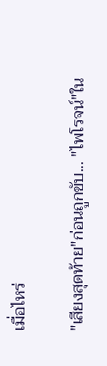เมื่อไหร่

"เสียงสุดท้าย"ก่อนถูกขับ... "ไพโรจน์"ใน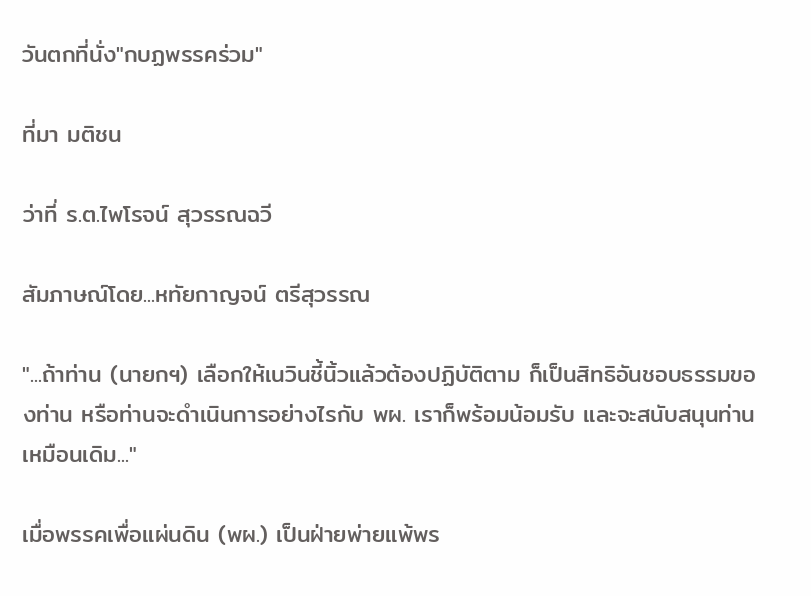วันตกที่นั่ง"กบฏพรรคร่วม"

ที่มา มติชน

ว่าที่ ร.ต.ไพโรจน์ สุวรรณฉวี

สัมภาษณ์โดย...หทัยกาญจน์ ตรีสุวรรณ

"...ถ้าท่าน (นายกฯ) เลือกให้เนวินชี้นิ้วแล้วต้องปฏิบัติตาม ก็เป็นสิทธิอันชอบธรรมของท่าน หรือท่านจะดำเนินการอย่างไรกับ พผ. เราก็พร้อมน้อมรับ และจะสนับสนุนท่านเหมือนเดิม..."

เมื่อพรรคเพื่อแผ่นดิน (พผ.) เป็นฝ่ายพ่ายแพ้พร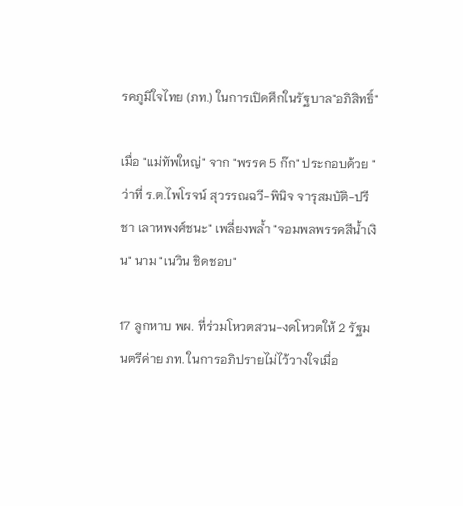รคภูมิใจไทย (ภท.) ในการเปิดศึกในรัฐบาล"อภิสิทธิ์"

เมื่อ "แม่ทัพใหญ่" จาก "พรรค 5 ก๊ก" ประกอบด้วย "ว่าที่ ร.ต.ไพโรจน์ สุวรรณฉวี-พินิจ จารุสมบัติ-ปรีชา เลาหพงศ์ชนะ" เพลี่ยงพล้ำ "จอมพลพรรคสีน้ำเงิน" นาม "เนวิน ชิดชอบ"

17 ลูกหาบ พผ. ที่ร่วมโหวตสวน-งดโหวตให้ 2 รัฐมนตรีค่าย ภท. ในการอภิปรายไม่ไว้วางใจเมื่อ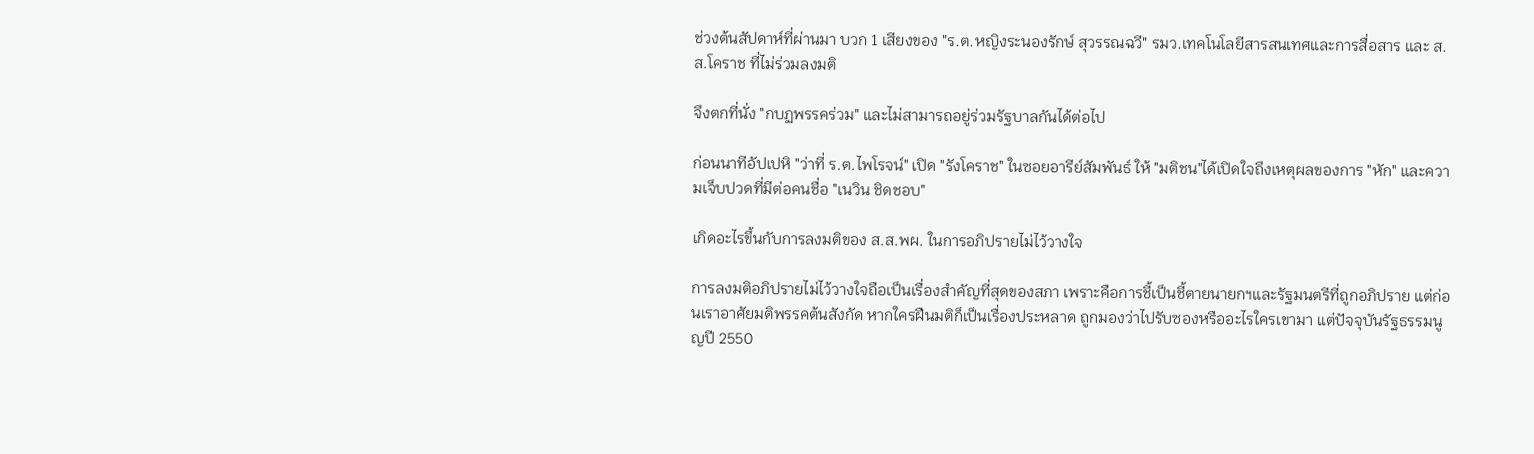ช่วงต้นสัปดาห์ที่ผ่านมา บวก 1 เสียงของ "ร.ต.หญิงระนองรักษ์ สุวรรณฉวี" รมว.เทคโนโลยีสารสนเทศและการสื่อสาร และ ส.ส.โคราช ที่ไม่ร่วมลงมติ

จึงตกที่นั่ง "กบฏพรรคร่วม" และไม่สามารถอยู่ร่วมรัฐบาลกันได้ต่อไป

ก่อนนาทีอัปเปหิ "ว่าที่ ร.ต.ไพโรจน์" เปิด "รังโคราช" ในซอยอารีย์สัมพันธ์ ให้ "มติชน"ได้เปิดใจถึงเหตุผลของการ "หัก" และความเจ็บปวดที่มีต่อคนชื่อ "เนวิน ชิดชอบ"

เกิดอะไรขึ้นกับการลงมติของ ส.ส.พผ. ในการอภิปรายไม่ไว้วางใจ

การลงมติอภิปรายไม่ไว้วางใจถือเป็นเรื่องสำคัญที่สุดของสภา เพราะคือการชี้เป็นชี้ตายนายกฯและรัฐมนตรีที่ถูกอภิปราย แต่ก่อนเราอาศัยมติพรรคต้นสังกัด หากใครฝืนมติก็เป็นเรื่องประหลาด ถูกมองว่าไปรับซองหรืออะไรใครเขามา แต่ปัจจุบันรัฐธรรมนูญปี 2550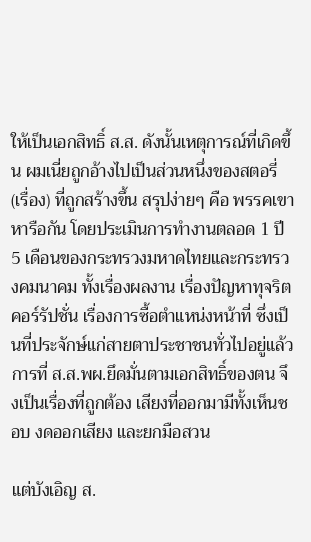ให้เป็นเอกสิทธิ์ ส.ส. ดังนั้นเหตุการณ์ที่เกิดขึ้น ผมเนี่ยถูกอ้างไปเป็นส่วนหนึ่งของสตอรี่ (เรื่อง) ที่ถูกสร้างขึ้น สรุปง่ายๆ คือ พรรคเขาหารือกัน โดยประเมินการทำงานตลอด 1 ปี 5 เดือนของกระทรวงมหาดไทยและกระทรวงคมนาคม ทั้งเรื่องผลงาน เรื่องปัญหาทุจริตคอร์รัปชั่น เรื่องการซื้อตำแหน่งหน้าที่ ซึ่งเป็นที่ประจักษ์แก่สายตาประชาชนทั่วไปอยู่แล้ว การที่ ส.ส.พผ.ยึดมั่นตามเอกสิทธิ์ของตน จึงเป็นเรื่องที่ถูกต้อง เสียงที่ออกมามีทั้งเห็นชอบ งดออกเสียง และยกมือสวน

แต่บังเอิญ ส.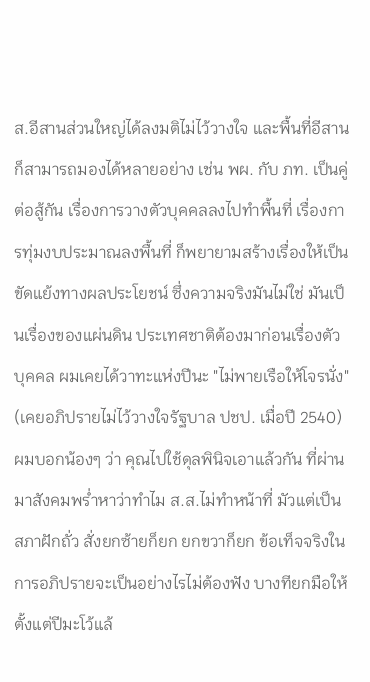ส.อีสานส่วนใหญ่ได้ลงมติไม่ไว้วางใจ และพื้นที่อีสานก็สามารถมองได้หลายอย่าง เช่น พผ. กับ ภท. เป็นคู่ต่อสู้กัน เรื่องการวางตัวบุคคลลงไปทำพื้นที่ เรื่องการทุ่มงบประมาณลงพื้นที่ ก็พยายามสร้างเรื่องให้เป็นขัดแย้งทางผลประโยชน์ ซึ่งความจริงมันไม่ใช่ มันเป็นเรื่องของแผ่นดิน ประเทศชาติต้องมาก่อนเรื่องตัวบุคคล ผมเคยได้วาทะแห่งปีนะ "ไม่พายเรือให้โจรนั่ง" (เคยอภิปรายไม่ไว้วางใจรัฐบาล ปชป. เมื่อปี 2540) ผมบอกน้องๆ ว่า คุณไปใช้ดุลพินิจเอาแล้วกัน ที่ผ่านมาสังคมพร่ำหาว่าทำไม ส.ส.ไม่ทำหน้าที่ มัวแต่เป็นสภาฝักถั่ว สั่งยกซ้ายก็ยก ยกขวาก็ยก ข้อเท็จจริงในการอภิปรายจะเป็นอย่างไรไม่ต้องฟัง บางทียกมือให้ตั้งแต่ปีมะโว้แล้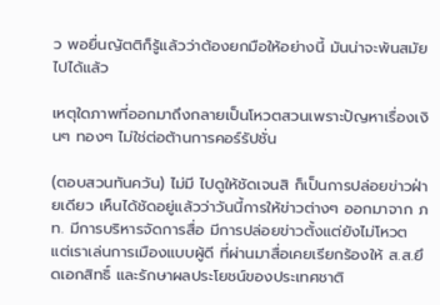ว พอยื่นญัตติก็รู้แล้วว่าต้องยกมือให้อย่างนี้ มันน่าจะพ้นสมัยไปได้แล้ว

เหตุใดภาพที่ออกมาถึงกลายเป็นโหวตสวนเพราะปัญหาเรื่องเงินๆ ทองๆ ไม่ใช่ต่อต้านการคอร์รัปชั่น

(ตอบสวนทันควัน) ไม่มี ไปดูให้ชัดเจนสิ ก็เป็นการปล่อยข่าวฝ่ายเดียว เห็นได้ชัดอยู่แล้วว่าวันนี้การให้ข่าวต่างๆ ออกมาจาก ภท. มีการบริหารจัดการสื่อ มีการปล่อยข่าวตั้งแต่ยังไม่โหวต แต่เราเล่นการเมืองแบบผู้ดี ที่ผ่านมาสื่อเคยเรียกร้องให้ ส.ส.ยึดเอกสิทธิ์ และรักษาผลประโยชน์ของประเทศชาติ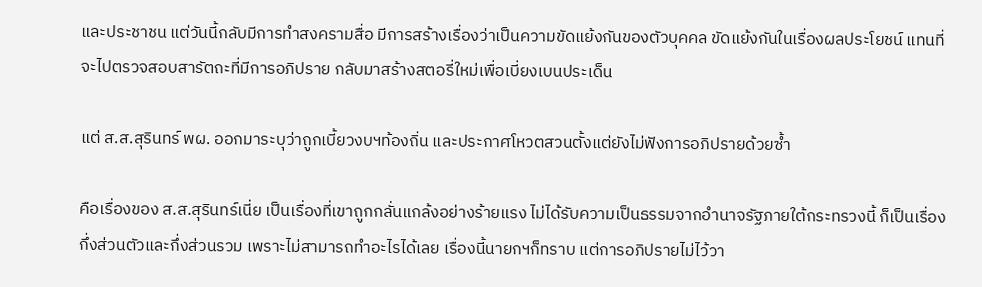และประชาชน แต่วันนี้กลับมีการทำสงครามสื่อ มีการสร้างเรื่องว่าเป็นความขัดแย้งกันของตัวบุคคล ขัดแย้งกันในเรื่องผลประโยชน์ แทนที่จะไปตรวจสอบสารัตถะที่มีการอภิปราย กลับมาสร้างสตอรี่ใหม่เพื่อเบี่ยงเบนประเด็น

แต่ ส.ส.สุรินทร์ พผ. ออกมาระบุว่าถูกเบี้ยวงบฯท้องถิ่น และประกาศโหวตสวนตั้งแต่ยังไม่ฟังการอภิปรายด้วยซ้ำ

คือเรื่องของ ส.ส.สุรินทร์เนี่ย เป็นเรื่องที่เขาถูกกลั่นแกล้งอย่างร้ายแรง ไม่ได้รับความเป็นธรรมจากอำนาจรัฐภายใต้กระทรวงนี้ ก็เป็นเรื่องกึ่งส่วนตัวและกึ่งส่วนรวม เพราะไม่สามารถทำอะไรได้เลย เรื่องนี้นายกฯก็ทราบ แต่การอภิปรายไม่ไว้วา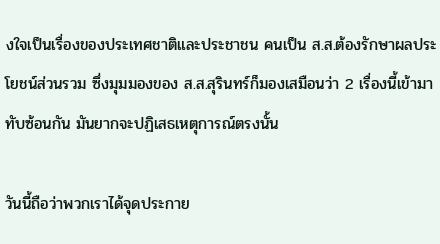งใจเป็นเรื่องของประเทศชาติและประชาชน คนเป็น ส.ส.ต้องรักษาผลประโยชน์ส่วนรวม ซึ่งมุมมองของ ส.ส.สุรินทร์ก็มองเสมือนว่า 2 เรื่องนี้เข้ามาทับซ้อนกัน มันยากจะปฏิเสธเหตุการณ์ตรงนั้น

วันนี้ถือว่าพวกเราได้จุดประกาย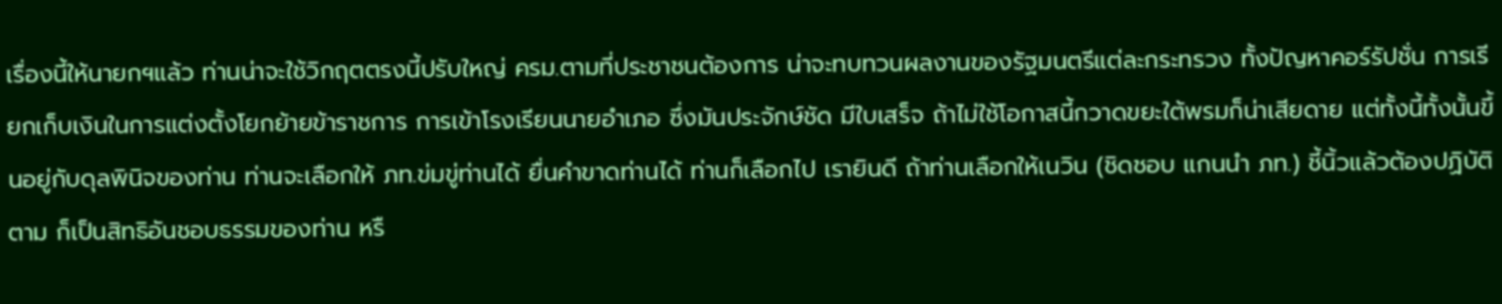เรื่องนี้ให้นายกฯแล้ว ท่านน่าจะใช้วิกฤตตรงนี้ปรับใหญ่ ครม.ตามที่ประชาชนต้องการ น่าจะทบทวนผลงานของรัฐมนตรีแต่ละกระทรวง ทั้งปัญหาคอร์รัปชั่น การเรียกเก็บเงินในการแต่งตั้งโยกย้ายข้าราชการ การเข้าโรงเรียนนายอำเภอ ซึ่งมันประจักษ์ชัด มีใบเสร็จ ถ้าไม่ใช้โอกาสนี้กวาดขยะใต้พรมก็น่าเสียดาย แต่ทั้งนี้ทั้งนั้นขึ้นอยู่กับดุลพินิจของท่าน ท่านจะเลือกให้ ภท.ข่มขู่ท่านได้ ยื่นคำขาดท่านได้ ท่านก็เลือกไป เรายินดี ถ้าท่านเลือกให้เนวิน (ชิดชอบ แกนนำ ภท.) ชี้นิ้วแล้วต้องปฏิบัติตาม ก็เป็นสิทธิอันชอบธรรมของท่าน หรื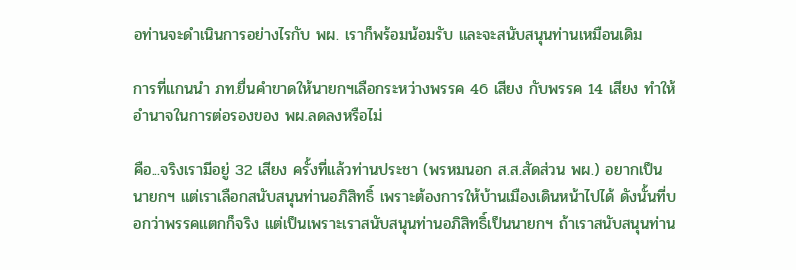อท่านจะดำเนินการอย่างไรกับ พผ. เราก็พร้อมน้อมรับ และจะสนับสนุนท่านเหมือนเดิม

การที่แกนนำ ภท.ยื่นคำขาดให้นายกฯเลือกระหว่างพรรค 46 เสียง กับพรรค 14 เสียง ทำให้อำนาจในการต่อรองของ พผ.ลดลงหรือไม่

คือ...จริงเรามีอยู่ 32 เสียง ครั้งที่แล้วท่านประชา (พรหมนอก ส.ส.สัดส่วน พผ.) อยากเป็นนายกฯ แต่เราเลือกสนับสนุนท่านอภิสิทธิ์ เพราะต้องการให้บ้านเมืองเดินหน้าไปได้ ดังนั้นที่บอกว่าพรรคแตกก็จริง แต่เป็นเพราะเราสนับสนุนท่านอภิสิทธิ์เป็นนายกฯ ถ้าเราสนับสนุนท่าน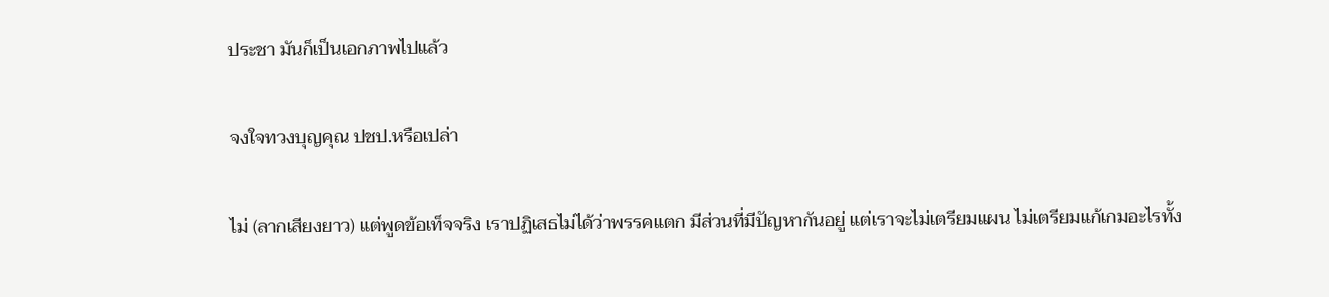ประชา มันก็เป็นเอกภาพไปแล้ว

จงใจทวงบุญคุณ ปชป.หรือเปล่า

ไม่ (ลากเสียงยาว) แต่พูดข้อเท็จจริง เราปฏิเสธไม่ได้ว่าพรรคแตก มีส่วนที่มีปัญหากันอยู่ แต่เราจะไม่เตรียมแผน ไม่เตรียมแก้เกมอะไรทั้ง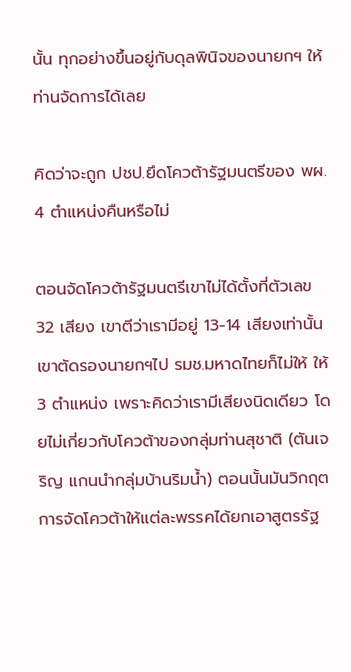นั้น ทุกอย่างขึ้นอยู่กับดุลพินิจของนายกฯ ให้ท่านจัดการได้เลย

คิดว่าจะถูก ปชป.ยึดโควต้ารัฐมนตรีของ พผ. 4 ตำแหน่งคืนหรือไม่

ตอนจัดโควต้ารัฐมนตรีเขาไม่ได้ตั้งที่ตัวเลข 32 เสียง เขาตีว่าเรามีอยู่ 13-14 เสียงเท่านั้น เขาตัดรองนายกฯไป รมช.มหาดไทยก็ไม่ให้ ให้ 3 ตำแหน่ง เพราะคิดว่าเรามีเสียงนิดเดียว โดยไม่เกี่ยวกับโควต้าของกลุ่มท่านสุชาติ (ตันเจริญ แกนนำกลุ่มบ้านริมน้ำ) ตอนนั้นมันวิกฤต การจัดโควต้าให้แต่ละพรรคได้ยกเอาสูตรรัฐ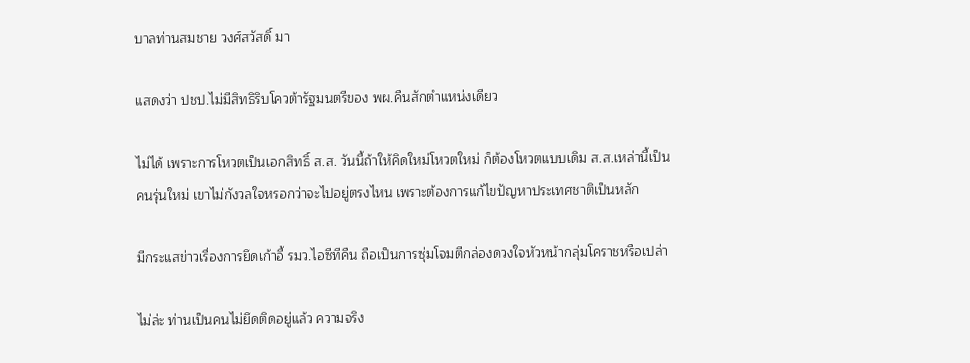บาลท่านสมชาย วงศ์สวัสดิ์ มา

แสดงว่า ปชป.ไม่มีสิทธิริบโควต้ารัฐมนตรีของ พผ.คืนสักตำแหน่งเดียว

ไม่ได้ เพราะการโหวตเป็นเอกสิทธิ์ ส.ส. วันนี้ถ้าให้คิดใหม่โหวตใหม่ ก็ต้องโหวตแบบเดิม ส.ส.เหล่านี้เป็นคนรุ่นใหม่ เขาไม่กังวลใจหรอกว่าจะไปอยู่ตรงไหน เพราะต้องการแก้ไขปัญหาประเทศชาติเป็นหลัก

มีกระแสข่าวเรื่องการยึดเก้าอี้ รมว.ไอซีทีคืน ถือเป็นการซุ่มโจมตีกล่องดวงใจหัวหน้ากลุ่มโคราชหรือเปล่า

ไม่ล่ะ ท่านเป็นคนไม่ยึดติดอยู่แล้ว ความจริง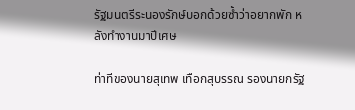รัฐมนตรีระนองรักษ์บอกด้วยซ้ำว่าอยากพัก หลังทำงานมาปีเศษ

ท่าทีของนายสุเทพ เทือกสุบรรณ รองนายกรัฐ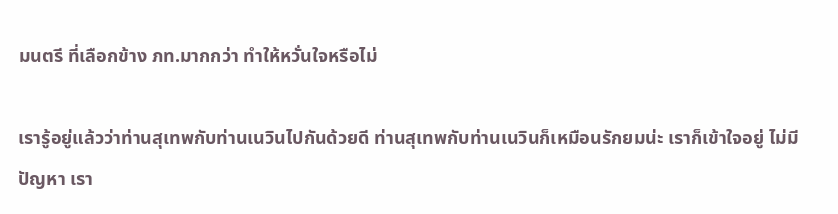มนตรี ที่เลือกข้าง ภท.มากกว่า ทำให้หวั่นใจหรือไม่

เรารู้อยู่แล้วว่าท่านสุเทพกับท่านเนวินไปกันด้วยดี ท่านสุเทพกับท่านเนวินก็เหมือนรักยมน่ะ เราก็เข้าใจอยู่ ไม่มีปัญหา เรา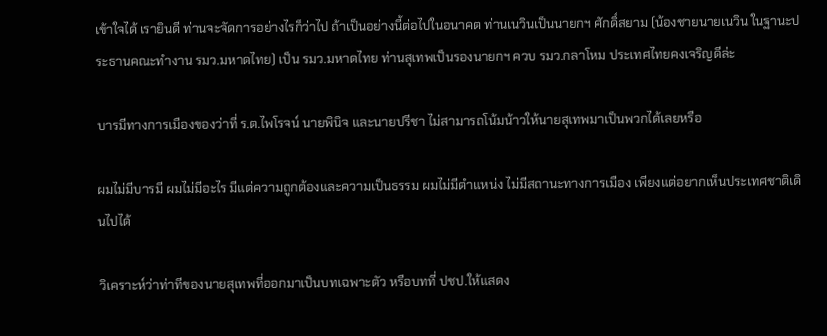เข้าใจได้ เรายินดี ท่านจะจัดการอย่างไรก็ว่าไป ถ้าเป็นอย่างนี้ต่อไปในอนาคต ท่านเนวินเป็นนายกฯ ศักดิ์สยาม (น้องชายนายเนวิน ในฐานะประธานคณะทำงาน รมว.มหาดไทย) เป็น รมว.มหาดไทย ท่านสุเทพเป็นรองนายกฯ ควบ รมว.กลาโหม ประเทศไทยคงเจริญดีล่ะ

บารมีทางการเมืองของว่าที่ ร.ต.ไพโรจน์ นายพินิจ และนายปรีชา ไม่สามารถโน้มน้าวให้นายสุเทพมาเป็นพวกได้เลยหรือ

ผมไม่มีบารมี ผมไม่มีอะไร มีแต่ความถูกต้องและความเป็นธรรม ผมไม่มีตำแหน่ง ไม่มีสถานะทางการเมือง เพียงแต่อยากเห็นประเทศชาติเดินไปได้

วิเคราะห์ว่าท่าทีของนายสุเทพที่ออกมาเป็นบทเฉพาะตัว หรือบทที่ ปชป.ให้แสดง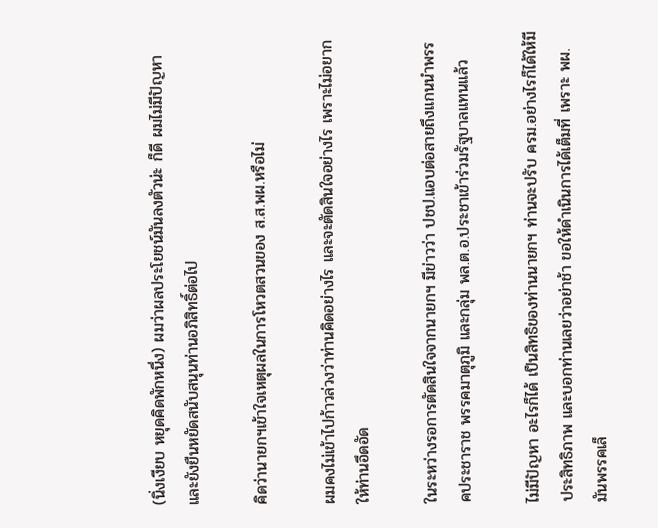(นิ่งเงียบ หยุดคิดพักหนึ่ง) ผมว่าผลประโยชน์มันลงตัวน่ะ ก็ดี ผมไม่มีปัญหา และยังยืนหยัดสนับสนุนท่านอภิสิทธิ์ต่อไป

คิดว่านายกฯเข้าใจเหตุผลในการโหวตสวนของ ส.ส.พผ.หรือไม่

ผมคงไม่เข้าไปก้าวล่วงว่าท่านคิดอย่างไร และจะตัดสินใจอย่างไร เพราะไม่อยากให้ท่านอึดอัด

ในระหว่างรอการตัดสินใจจากนายกฯ มีข่าวว่า ปชป.แอบต่อสายถึงแกนนำพรรคประชาราช พรรคมาตุภูมิ และกลุ่ม พล.ต.อ.ประชาเข้าร่วมรัฐบาลแทนแล้ว

ไม่มีปัญหา อะไรก็ได้ เป็นสิทธิของท่านนายกฯ ท่านจะปรับ ครม.อย่างไรก็ได้ให้มีประสิทธิภาพ และบอกท่านเลยว่าอย่าช้า ขอให้ดำเนินการได้เต็มที่ เพราะ พผ.มันพรรคเล็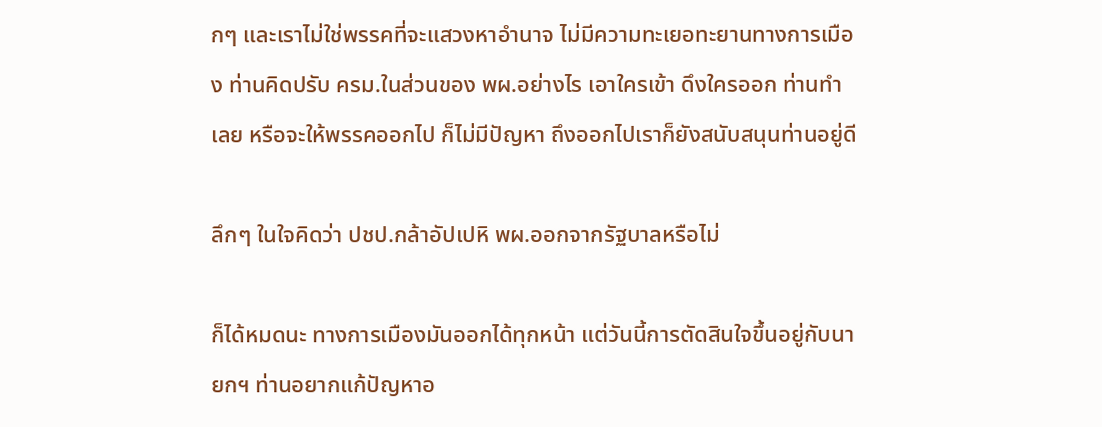กๆ และเราไม่ใช่พรรคที่จะแสวงหาอำนาจ ไม่มีความทะเยอทะยานทางการเมือง ท่านคิดปรับ ครม.ในส่วนของ พผ.อย่างไร เอาใครเข้า ดึงใครออก ท่านทำเลย หรือจะให้พรรคออกไป ก็ไม่มีปัญหา ถึงออกไปเราก็ยังสนับสนุนท่านอยู่ดี

ลึกๆ ในใจคิดว่า ปชป.กล้าอัปเปหิ พผ.ออกจากรัฐบาลหรือไม่

ก็ได้หมดนะ ทางการเมืองมันออกได้ทุกหน้า แต่วันนี้การตัดสินใจขึ้นอยู่กับนายกฯ ท่านอยากแก้ปัญหาอ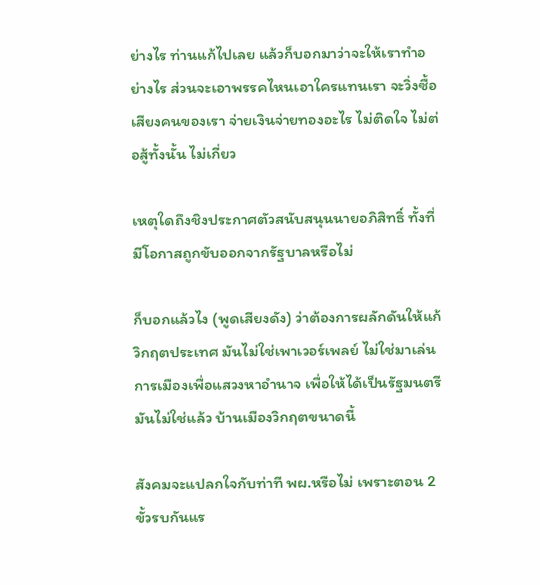ย่างไร ท่านแก้ไปเลย แล้วก็บอกมาว่าจะให้เราทำอย่างไร ส่วนจะเอาพรรคไหนเอาใครแทนเรา จะวิ่งซื้อเสียงคนของเรา จ่ายเงินจ่ายทองอะไร ไม่ติดใจ ไม่ต่อสู้ทั้งนั้น ไม่เกี่ยว

เหตุใดถึงชิงประกาศตัวสนับสนุนนายอภิสิทธิ์ ทั้งที่มีโอกาสถูกขับออกจากรัฐบาลหรือไม่

ก็บอกแล้วไง (พูดเสียงดัง) ว่าต้องการผลักดันให้แก้วิกฤตประเทศ มันไม่ใช่เพาเวอร์เพลย์ ไม่ใช่มาเล่นการเมืองเพื่อแสวงหาอำนาจ เพื่อให้ได้เป็นรัฐมนตรี มันไม่ใช่แล้ว บ้านเมืองวิกฤตขนาดนี้

สังคมจะแปลกใจกับท่าที พผ.หรือไม่ เพราะตอน 2 ขั้วรบกันแร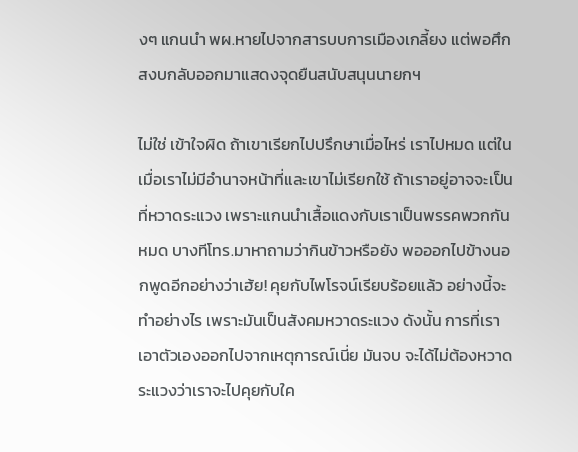งๆ แกนนำ พผ.หายไปจากสารบบการเมืองเกลี้ยง แต่พอศึกสงบกลับออกมาแสดงจุดยืนสนับสนุนนายกฯ

ไม่ใช่ เข้าใจผิด ถ้าเขาเรียกไปปรึกษาเมื่อไหร่ เราไปหมด แต่ในเมื่อเราไม่มีอำนาจหน้าที่และเขาไม่เรียกใช้ ถ้าเราอยู่อาจจะเป็นที่หวาดระแวง เพราะแกนนำเสื้อแดงกับเราเป็นพรรคพวกกันหมด บางทีโทร.มาหาถามว่ากินข้าวหรือยัง พอออกไปข้างนอกพูดอีกอย่างว่าเฮ้ย! คุยกับไพโรจน์เรียบร้อยแล้ว อย่างนี้จะทำอย่างไร เพราะมันเป็นสังคมหวาดระแวง ดังนั้น การที่เราเอาตัวเองออกไปจากเหตุการณ์เนี่ย มันจบ จะได้ไม่ต้องหวาดระแวงว่าเราจะไปคุยกับใค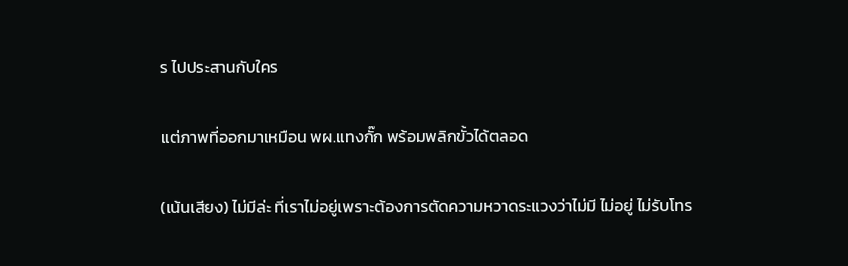ร ไปประสานกับใคร

แต่ภาพที่ออกมาเหมือน พผ.แทงกั๊ก พร้อมพลิกขั้วได้ตลอด

(เน้นเสียง) ไม่มีล่ะ ที่เราไม่อยู่เพราะต้องการตัดความหวาดระแวงว่าไม่มี ไม่อยู่ ไม่รับโทร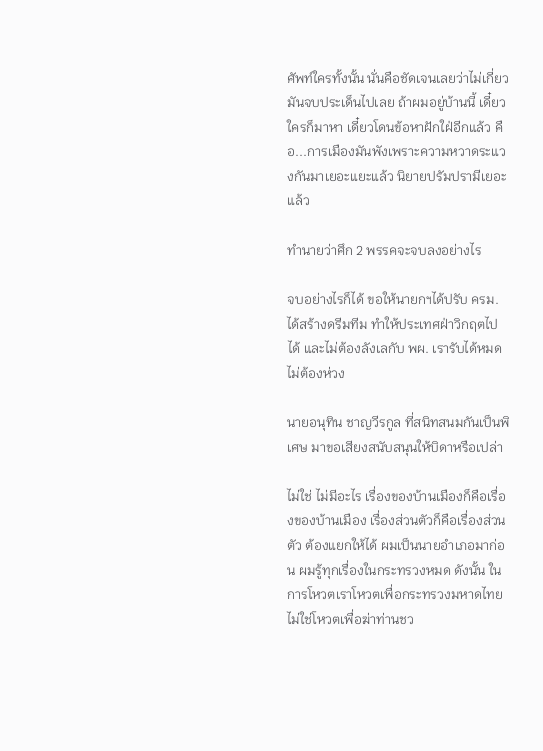ศัพท์ใครทั้งนั้น นั่นคือชัดเจนเลยว่าไม่เกี่ยว มันจบประเด็นไปเลย ถ้าผมอยู่บ้านนี้ เดี๋ยวใครก็มาหา เดี๋ยวโดนข้อหาฝักใฝ่อีกแล้ว คือ...การเมืองมันพังเพราะความหวาดระแวงกันมาเยอะแยะแล้ว นิยายปรัมปรามีเยอะแล้ว

ทำนายว่าศึก 2 พรรคจะจบลงอย่างไร

จบอย่างไรก็ได้ ขอให้นายกฯได้ปรับ ครม. ได้สร้างดรีมทีม ทำให้ประเทศฝ่าวิกฤตไปได้ และไม่ต้องลังเลกับ พผ. เรารับได้หมด ไม่ต้องห่วง

นายอนุทิน ชาญวีรกูล ที่สนิทสนมกันเป็นพิเศษ มาขอเสียงสนับสนุนให้บิดาหรือเปล่า

ไม่ใช่ ไม่มีอะไร เรื่องของบ้านเมืองก็คือเรื่องของบ้านเมือง เรื่องส่วนตัวก็คือเรื่องส่วนตัว ต้องแยกให้ได้ ผมเป็นนายอำเภอมาก่อน ผมรู้ทุกเรื่องในกระทรวงหมด ดังนั้น ในการโหวตเราโหวตเพื่อกระทรวงมหาดไทย ไม่ใช่โหวตเพื่อฆ่าท่านชว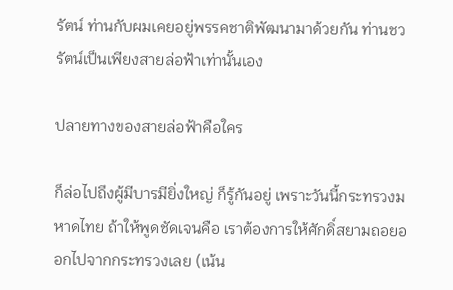รัตน์ ท่านกับผมเคยอยู่พรรคชาติพัฒนามาด้วยกัน ท่านชวรัตน์เป็นเพียงสายล่อฟ้าเท่านั้นเอง

ปลายทางของสายล่อฟ้าคือใคร

ก็ล่อไปถึงผู้มีบารมียิ่งใหญ่ ก็รู้กันอยู่ เพราะวันนี้กระทรวงมหาดไทย ถ้าให้พูดชัดเจนคือ เราต้องการให้ศักดิ์สยามถอยออกไปจากกระทรวงเลย (เน้น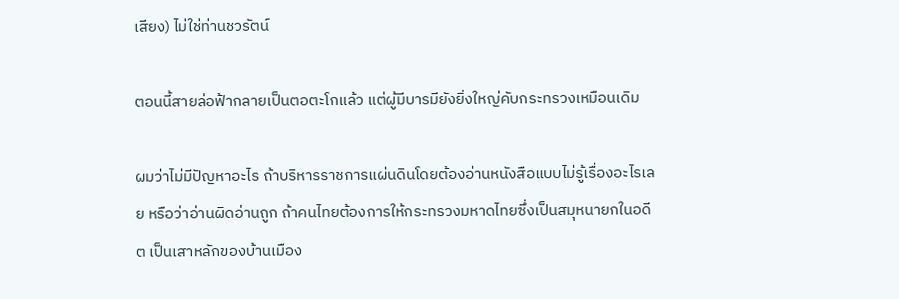เสียง) ไม่ใช่ท่านชวรัตน์

ตอนนี้สายล่อฟ้ากลายเป็นตอตะโกแล้ว แต่ผู้มีบารมียังยิ่งใหญ่คับกระทรวงเหมือนเดิม

ผมว่าไม่มีปัญหาอะไร ถ้าบริหารราชการแผ่นดินโดยต้องอ่านหนังสือแบบไม่รู้เรื่องอะไรเลย หรือว่าอ่านผิดอ่านถูก ถ้าคนไทยต้องการให้กระทรวงมหาดไทยซึ่งเป็นสมุหนายกในอดีต เป็นเสาหลักของบ้านเมือง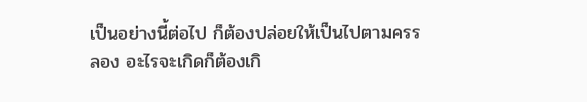เป็นอย่างนี้ต่อไป ก็ต้องปล่อยให้เป็นไปตามครรลอง อะไรจะเกิดก็ต้องเกิ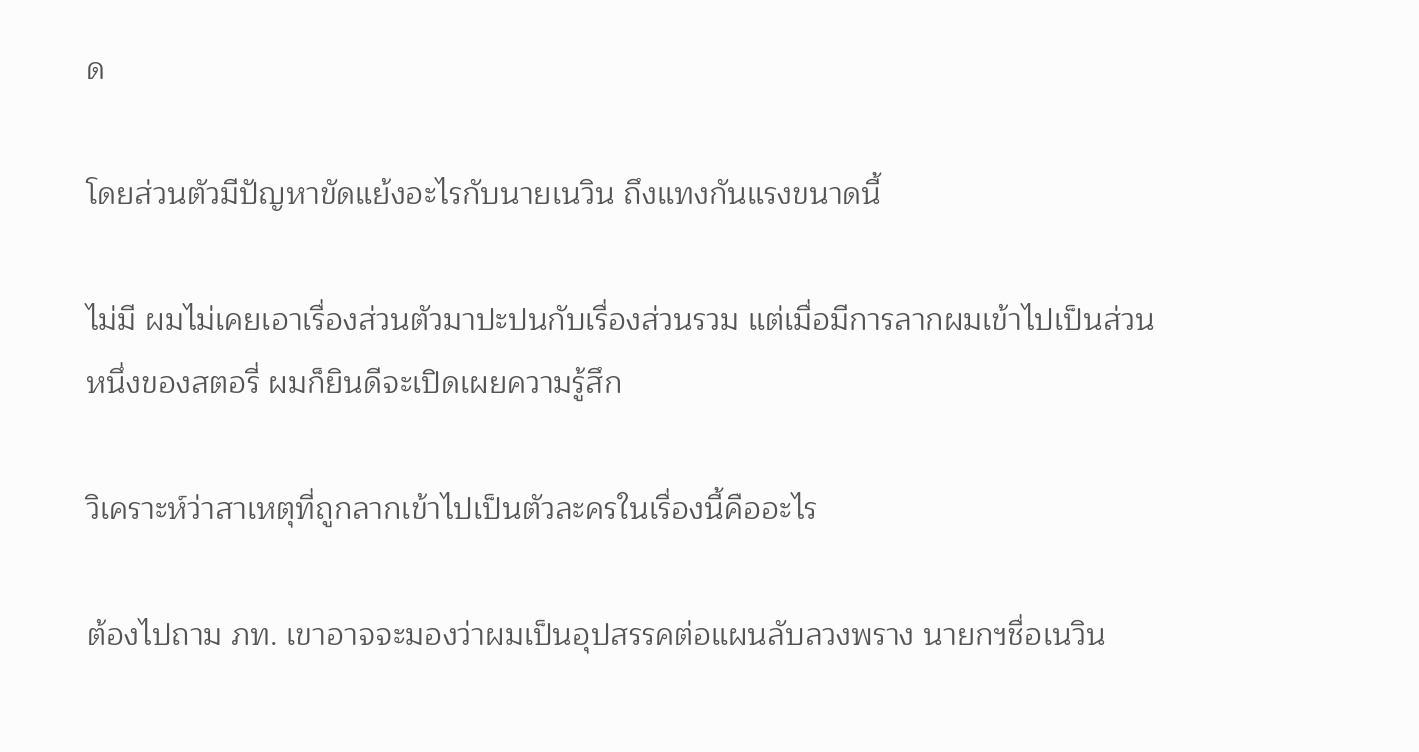ด

โดยส่วนตัวมีปัญหาขัดแย้งอะไรกับนายเนวิน ถึงแทงกันแรงขนาดนี้

ไม่มี ผมไม่เคยเอาเรื่องส่วนตัวมาปะปนกับเรื่องส่วนรวม แต่เมื่อมีการลากผมเข้าไปเป็นส่วนหนึ่งของสตอรี่ ผมก็ยินดีจะเปิดเผยความรู้สึก

วิเคราะห์ว่าสาเหตุที่ถูกลากเข้าไปเป็นตัวละครในเรื่องนี้คืออะไร

ต้องไปถาม ภท. เขาอาจจะมองว่าผมเป็นอุปสรรคต่อแผนลับลวงพราง นายกฯชื่อเนวิน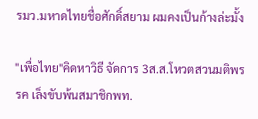รมว.มหาดไทยชื่อศักดิ์สยาม ผมคงเป็นก้างล่ะมั้ง

"เพื่อไทย"คิดหาวิธี จัดการ 3ส.ส.โหวตสวนมติพรรค เล็งขับพ้นสมาชิกพท.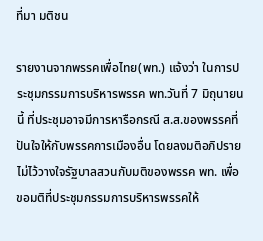ที่มา มติชน

รายงานจากพรรคเพื่อไทย(พท.) แจ้งว่า ในการประชุมกรรมการบริหารพรรค พท.วันที่ 7 มิถุนายนนี้ ที่ประชุมอาจมีการหารือกรณี ส.ส.ของพรรคที่ปันใจให้กับพรรคการเมืองอื่น โดยลงมติอภิปรายไม่ไว้วางใจรัฐบาลสวนกับมติของพรรค พท. เพื่อขอมติที่ประชุมกรรมการบริหารพรรคให้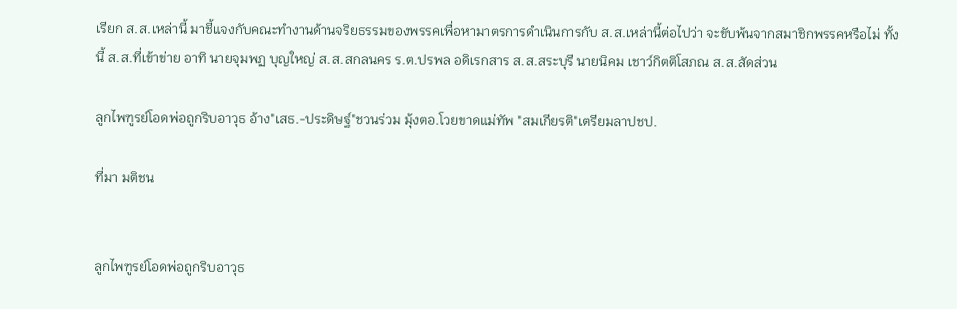เรียก ส.ส.เหล่านี้ มาชี้แจงกับคณะทำงานด้านจริยธรรมของพรรคเพื่อหามาตรการดำเนินการกับ ส.ส.เหล่านี้ต่อไปว่า จะขับพ้นจากสมาชิกพรรคหรือไม่ ทั้งนี้ ส.ส.ที่เข้าข่าย อาทิ นายจุมพฏ บุญใหญ่ ส.ส.สกลนคร ร.ต.ปรพล อดิเรกสาร ส.ส.สระบุรี นายนิคม เชาว์กิตติโสภณ ส.ส.สัดส่วน

ลูกไพฑูรย์โอดพ่อถูกริบอาวุธ อ้าง"เสธ.-ประดิษฐ์"ชวนร่วม มุ้งตอ.โวยขาดแม่ทัพ "สมเกียรติ"เตรียมลาปชป.

ที่มา มติชน


ลูกไพฑูรย์โอดพ่อถูกริบอาวุธ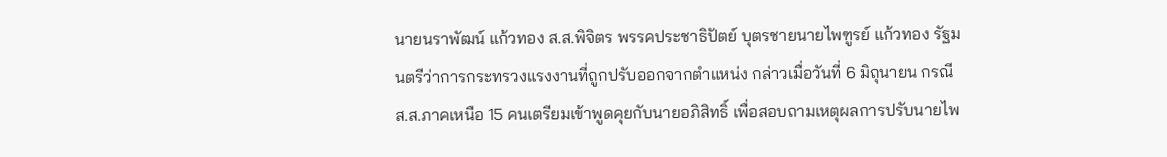นายนราพัฒน์ แก้วทอง ส.ส.พิจิตร พรรคประชาธิปัตย์ บุตรชายนายไพฑูรย์ แก้วทอง รัฐมนตรีว่าการกระทรวงแรงงานที่ถูกปรับออกจากตำแหน่ง กล่าวเมื่อวันที่ 6 มิถุนายน กรณี ส.ส.ภาคเหนือ 15 คนเตรียมเข้าพูดคุยกับนายอภิสิทธิ์ เพื่อสอบถามเหตุผลการปรับนายไพ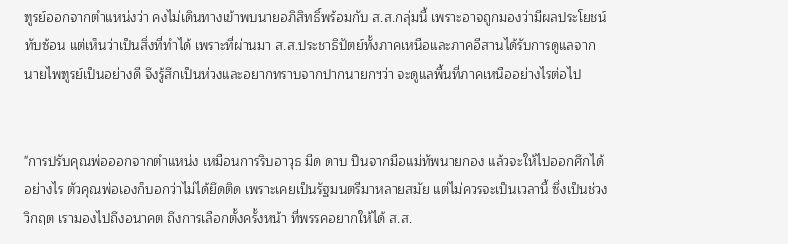ฑูรย์ออกจากตำแหน่งว่า คงไม่เดินทางเข้าพบนายอภิสิทธิ์พร้อมกับ ส.ส.กลุ่มนี้ เพราะอาจถูกมองว่ามีผลประโยชน์ทับซ้อน แต่เห็นว่าเป็นสิ่งที่ทำได้ เพราะที่ผ่านมา ส.ส.ประชาธิปัตย์ทั้งภาคเหนือและภาคอีสานได้รับการดูแลจากนายไพฑูรย์เป็นอย่างดี จึงรู้สึกเป็นห่วงและอยากทราบจากปากนายกฯว่า จะดูแลพื้นที่ภาคเหนืออย่างไรต่อไป


"การปรับคุณพ่อออกจากตำแหน่ง เหมือนการริบอาวุธ มีด ดาบ ปืนจากมือแม่ทัพนายกอง แล้วจะให้ไปออกศึกได้อย่างไร ตัวคุณพ่อเองก็บอกว่าไม่ได้ยึดติด เพราะเคยเป็นรัฐมนตรีมาหลายสมัย แต่ไม่ควรจะเป็นเวลานี้ ซึ่งเป็นช่วงวิกฤต เรามองไปถึงอนาคต ถึงการเลือกตั้งครั้งหน้า ที่พรรคอยากให้ได้ ส.ส.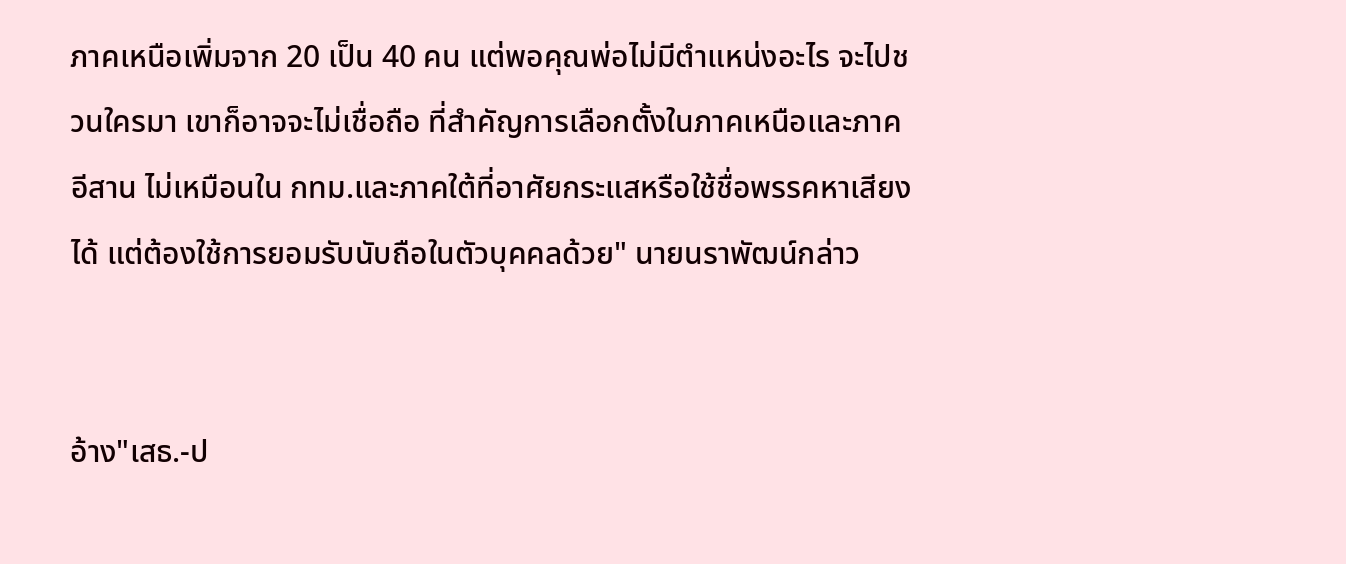ภาคเหนือเพิ่มจาก 20 เป็น 40 คน แต่พอคุณพ่อไม่มีตำแหน่งอะไร จะไปชวนใครมา เขาก็อาจจะไม่เชื่อถือ ที่สำคัญการเลือกตั้งในภาคเหนือและภาคอีสาน ไม่เหมือนใน กทม.และภาคใต้ที่อาศัยกระแสหรือใช้ชื่อพรรคหาเสียงได้ แต่ต้องใช้การยอมรับนับถือในตัวบุคคลด้วย" นายนราพัฒน์กล่าว


อ้าง"เสธ.-ป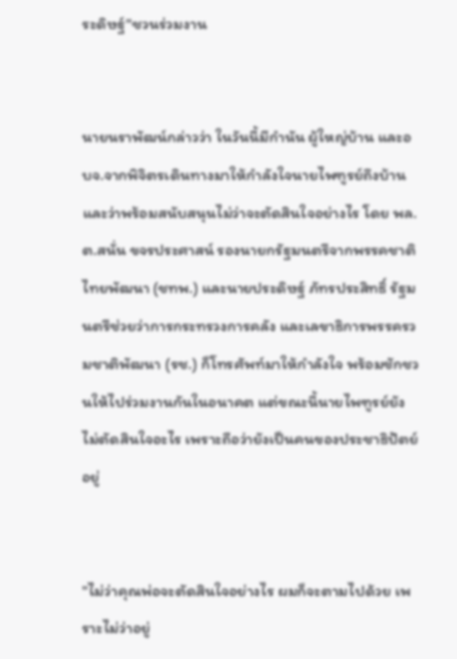ระดิษฐ์"ชวนร่วมงาน


นายนราพัฒน์กล่าวว่า ในวันนี้มีกำนัน ผู้ใหญ่บ้าน และอบจ.จากพิจิตรเดินทางมาให้กำลังใจนายไพฑูรย์ถึงบ้าน และว่าพร้อมสนับสนุนไม่ว่าจะตัดสินใจอย่างไร โดย พล.ต.สนั่น ขจรประศาสน์ รองนายกรัฐมนตรีจากพรรคชาติไทยพัฒนา (ชทพ.) และนายประดิษฐ์ ภัทรประสิทธิ์ รัฐมนตรีช่วยว่าการกระทรวงการคลัง และเลขาธิการพรรครวมชาติพัฒนา (รช.) ก็โทรศัพท์มาให้กำลังใจ พร้อมชักชวนให้ไปร่วมงานกันในอนาคต แต่ขณะนี้นายไพฑูรย์ยังไม่ตัดสินใจอะไร เพราะถือว่ายังเป็นคนของประชาธิปัตย์อยู่


"ไม่ว่าคุณพ่อจะตัดสินใจอย่างไร ผมก็จะตามไปด้วย เพราะไม่ว่าอยู่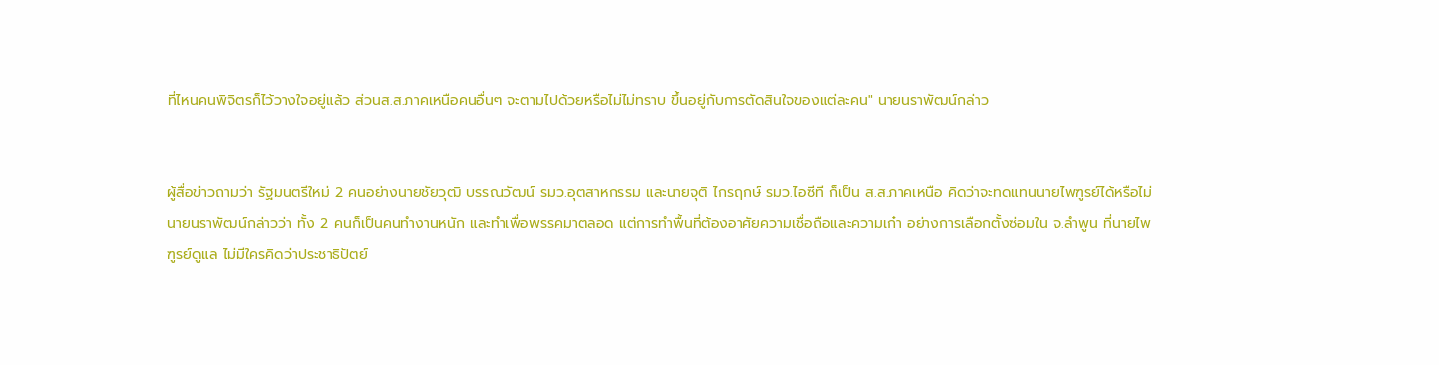ที่ไหนคนพิจิตรก็ไว้วางใจอยู่แล้ว ส่วนส.ส.ภาคเหนือคนอื่นๆ จะตามไปด้วยหรือไม่ไม่ทราบ ขึ้นอยู่กับการตัดสินใจของแต่ละคน" นายนราพัฒน์กล่าว


ผู้สื่อข่าวถามว่า รัฐมนตรีใหม่ 2 คนอย่างนายชัยวุฒิ บรรณวัฒน์ รมว.อุตสาหกรรม และนายจุติ ไกรฤกษ์ รมว.ไอซีที ก็เป็น ส.ส.ภาคเหนือ คิดว่าจะทดแทนนายไพฑูรย์ได้หรือไม่ นายนราพัฒน์กล่าวว่า ทั้ง 2 คนก็เป็นคนทำงานหนัก และทำเพื่อพรรคมาตลอด แต่การทำพื้นที่ต้องอาศัยความเชื่อถือและความเก๋า อย่างการเลือกตั้งซ่อมใน จ.ลำพูน ที่นายไพฑูรย์ดูแล ไม่มีใครคิดว่าประชาธิปัตย์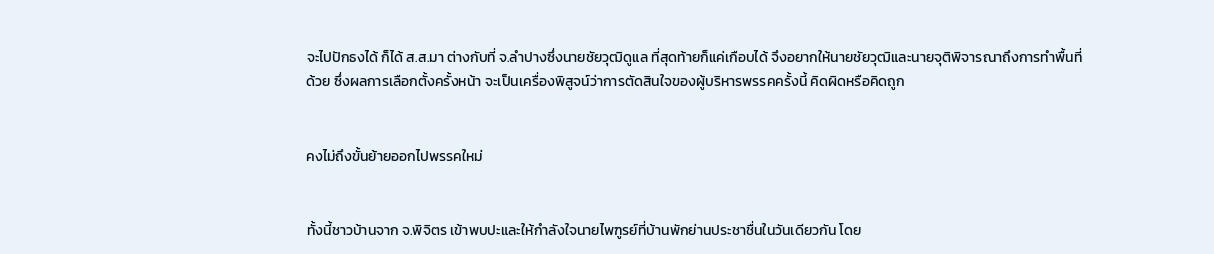จะไปปักธงได้ ก็ได้ ส.ส.มา ต่างกับที่ จ.ลำปางซึ่งนายชัยวุฒิดูแล ที่สุดท้ายก็แค่เกือบได้ จึงอยากให้นายชัยวุฒิและนายจุติพิจารณาถึงการทำพื้นที่ด้วย ซึ่งผลการเลือกตั้งครั้งหน้า จะเป็นเครื่องพิสูจน์ว่าการตัดสินใจของผู้บริหารพรรคครั้งนี้ คิดผิดหรือคิดถูก


คงไม่ถึงขั้นย้ายออกไปพรรคใหม่


ทั้งนี้ชาวบ้านจาก จ.พิจิตร เข้าพบปะและให้กำลังใจนายไพฑูรย์ที่บ้านพักย่านประชาชื่นในวันเดียวกัน โดย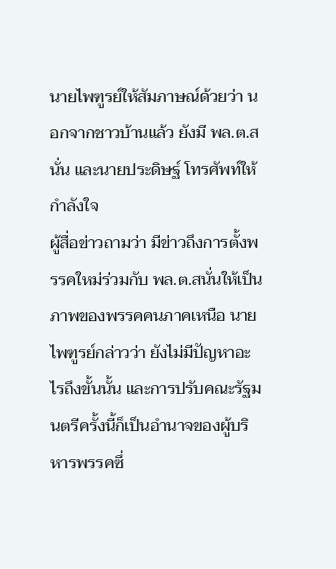นายไพฑูรย์ให้สัมภาษณ์ด้วยว่า นอกจากชาวบ้านแล้ว ยังมี พล.ต.สนั่น และนายประดิษฐ์ โทรศัพท์ให้กำลังใจ
ผู้สื่อข่าวถามว่า มีข่าวถึงการตั้งพรรคใหม่ร่วมกับ พล.ต.สนั่นให้เป็นภาพของพรรคคนภาคเหนือ นายไพฑูรย์กล่าวว่า ยังไม่มีปัญหาอะไรถึงขั้นนั้น และการปรับคณะรัฐมนตรีครั้งนี้ก็เป็นอำนาจของผู้บริหารพรรคซึ่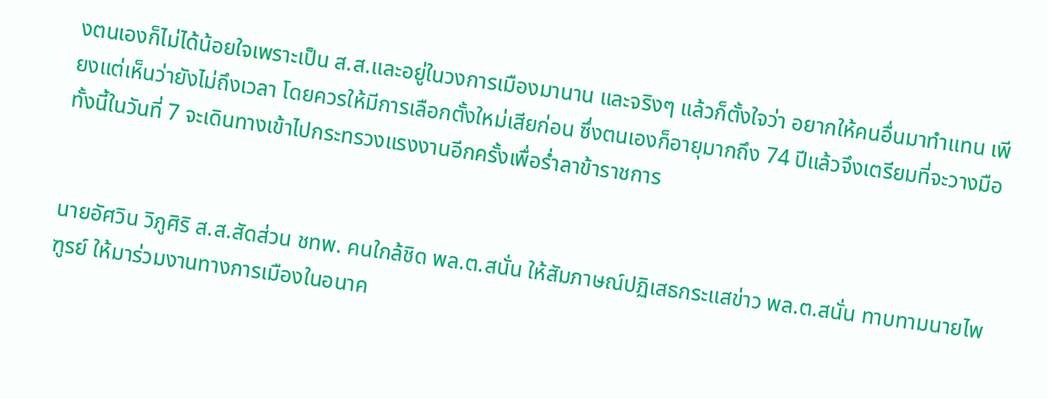งตนเองก็ไม่ได้น้อยใจเพราะเป็น ส.ส.และอยู่ในวงการเมืองมานาน และจริงๆ แล้วก็ตั้งใจว่า อยากให้คนอื่นมาทำแทน เพียงแต่เห็นว่ายังไม่ถึงเวลา โดยควรให้มีการเลือกตั้งใหม่เสียก่อน ซึ่งตนเองก็อายุมากถึง 74 ปีแล้วจึงเตรียมที่จะวางมือ ทั้งนี้ในวันที่ 7 จะเดินทางเข้าไปกระทรวงแรงงานอีกครั้งเพื่อร่ำลาข้าราชการ


นายอัศวิน วิภูศิริ ส.ส.สัดส่วน ชทพ. คนใกล้ชิด พล.ต.สนั่น ให้สัมภาษณ์ปฏิเสธกระแสข่าว พล.ต.สนั่น ทาบทามนายไพฑูรย์ ให้มาร่วมงานทางการเมืองในอนาค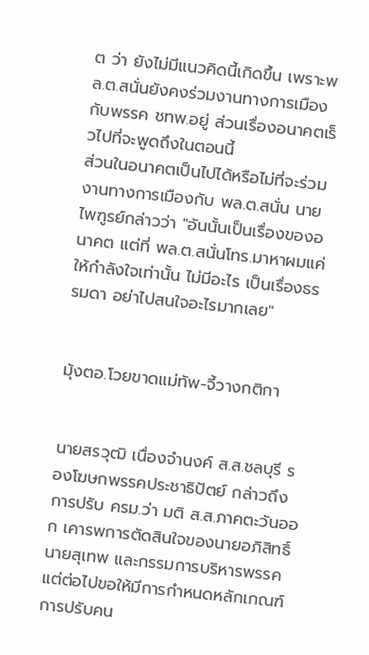ต ว่า ยังไม่มีแนวคิดนี้เกิดขึ้น เพราะพล.ต.สนั่นยังคงร่วมงานทางการเมืองกับพรรค ชทพ.อยู่ ส่วนเรื่องอนาคตเร็วไปที่จะพูดถึงในตอนนี้
ส่วนในอนาคตเป็นไปได้หรือไม่ที่จะร่วมงานทางการเมืองกับ พล.ต.สนั่น นายไพฑูรย์กล่าวว่า "อันนั้นเป็นเรื่องของอนาคต แต่ที่ พล.ต.สนั่นโทร.มาหาผมแค่ให้กำลังใจเท่านั้น ไม่มีอะไร เป็นเรื่องธรรมดา อย่าไปสนใจอะไรมากเลย"


มุ้งตอ.โวยขาดแม่ทัพ-จี้วางกติกา


นายสรวุฒิ เนื่องจำนงค์ ส.ส.ชลบุรี รองโฆษกพรรคประชาธิปัตย์ กล่าวถึงการปรับ ครม.ว่า มติ ส.ส.ภาคตะวันออก เคารพการตัดสินใจของนายอภิสิทธิ์ นายสุเทพ และกรรมการบริหารพรรค แต่ต่อไปขอให้มีการกำหนดหลักเกณฑ์การปรับคน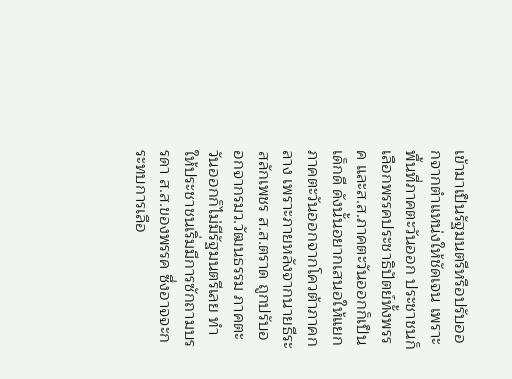เข้ามาเป็นรัฐมนตรีหรือปรับออกจากตำแหน่งให้ชัดเจน เพราะพื้นที่ภาคตะวันออก ประชาชนก็เลือกพรรคประชาธิปัตย์ทั้งพรรค และส.ส.ภาคตะวันออกก็เป็นเด็กดี ดังนั้นอยากเสนอให้แยกภาคตะวันออกจากโควต้าภาคกลาง เพราะภายหลังจากนายธีระ สลักเพชร ส.ส.ตราด ถูกปรับออกจากรมว.วัฒนธรรม ภาคตะวันออกก็ไม่มีรัฐมนตรีเลย ทำให้ประชาชนเริ่มมีการซักถามบรรดา ส.ส.ของพรรค ซึ่งอาจจะกระทบการเลือ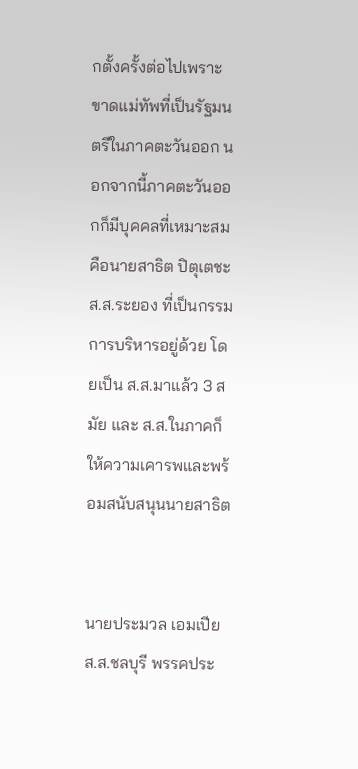กตั้งครั้งต่อไปเพราะขาดแม่ทัพที่เป็นรัฐมนตรีในภาคตะวันออก นอกจากนี้ภาคตะวันออกก็มีบุคคลที่เหมาะสมคือนายสาธิต ปิตุเตชะ ส.ส.ระยอง ที่เป็นกรรมการบริหารอยู่ด้วย โดยเป็น ส.ส.มาแล้ว 3 สมัย และ ส.ส.ในภาคก็ให้ความเคารพและพร้อมสนับสนุนนายสาธิต


นายประมวล เอมเปีย ส.ส.ชลบุรี พรรคประ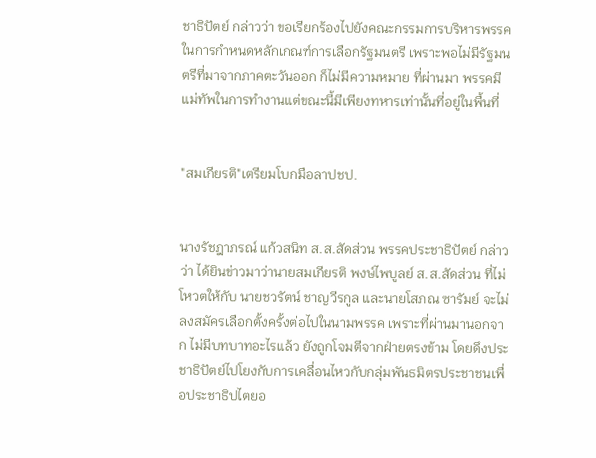ชาธิปัตย์ กล่าวว่า ขอเรียกร้องไปยังคณะกรรมการบริหารพรรคในการกำหนดหลักเกณฑ์การเลือกรัฐมนตรี เพราะพอไม่มีรัฐมนตรีที่มาจากภาคตะวันออก ก็ไม่มีความหมาย ที่ผ่านมา พรรคมีแม่ทัพในการทำงานแต่ขณะนี้มีเพียงทหารเท่านั้นที่อยู่ในพื้นที่


"สมเกียรติ"เตรียมโบกมือลาปชป.


นางรัชฎาภรณ์ แก้วสนิท ส.ส.สัดส่วน พรรคประชาธิปัตย์ กล่าวว่า ได้ยินข่าวมาว่านายสมเกียรติ พงษ์ไพบูลย์ ส.ส.สัดส่วน ที่ไม่โหวตให้กับ นายชวรัตน์ ชาญวีรกูล และนายโสภณ ซารัมย์ จะไม่ลงสมัครเลือกตั้งครั้งต่อไปในนามพรรค เพราะที่ผ่านมานอกจาก ไม่มีบทบาทอะไรแล้ว ยังถูกโจมตีจากฝ่ายตรงข้าม โดยดึงประชาธิปัตย์ไปโยงกับการเคลื่อนไหวกับกลุ่มพันธมิตรประชาชนเพื่อประชาธิปไตยอ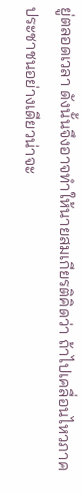ยู่ตลอดเวลา ดังนั้นจึงอาจทำให้นายสมเกียรติคิดว่า ถ้าไปเคลื่อนไหวภาคประชาชนอย่างเดียวน่าจะ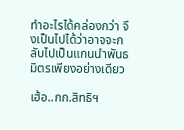ทำอะไรได้คล่องกว่า จึงเป็นไปได้ว่าอาจจะกลับไปเป็นแกนนำพันธมิตรเพียงอย่างเดียว

เฮ้อ..กก.สิทธิฯ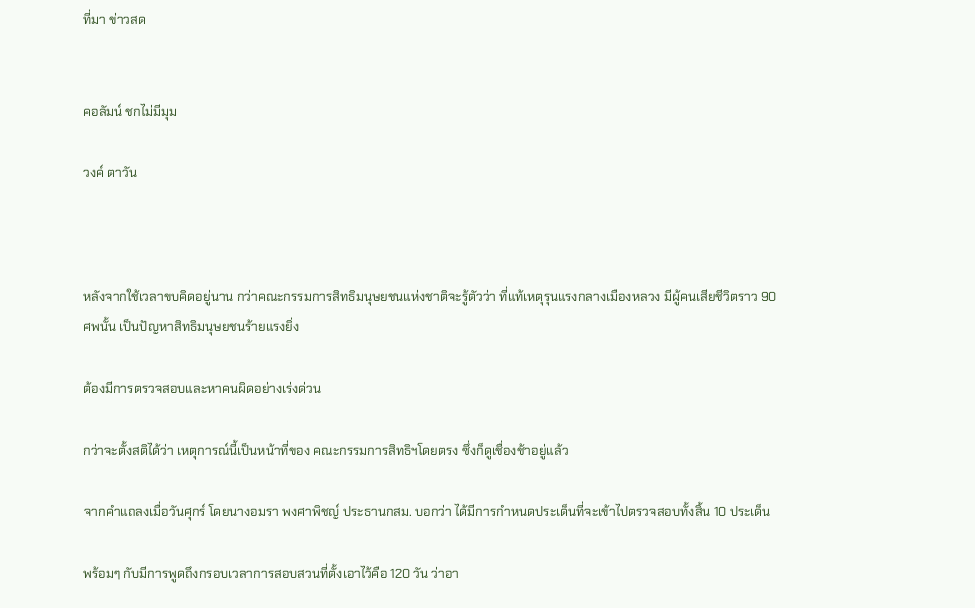ที่มา ข่าวสด


คอลัมน์ ชกไม่มีมุม

วงค์ ตาวัน



หลังจากใช้เวลาขบคิดอยู่นาน กว่าคณะกรรมการสิทธิมนุษยชนแห่งชาติจะรู้ตัวว่า ที่แท้เหตุรุนแรงกลางเมืองหลวง มีผู้คนเสียชีวิตราว 90 ศพนั้น เป็นปัญหาสิทธิมนุษยชนร้ายแรงยิ่ง

ต้องมีการตรวจสอบและหาคนผิดอย่างเร่งด่วน

กว่าจะตั้งสติได้ว่า เหตุการณ์นี้เป็นหน้าที่ของ คณะกรรมการสิทธิฯโดยตรง ซึ่งก็ดูเชื่องช้าอยู่แล้ว

จากคำแถลงเมื่อวันศุกร์ โดยนางอมรา พงศาพิชญ์ ประธานกสม. บอกว่า ได้มีการกำหนดประเด็นที่จะเข้าไปตรวจสอบทั้งสิ้น 10 ประเด็น

พร้อมๆ กับมีการพูดถึงกรอบเวลาการสอบสวนที่ตั้งเอาไว้คือ 120 วัน ว่าอา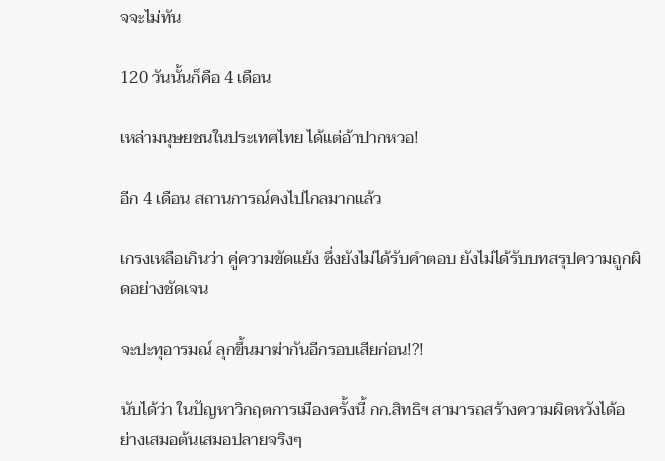จจะไม่ทัน

120 วันนั้นก็คือ 4 เดือน

เหล่ามนุษยชนในประเทศไทย ได้แต่อ้าปากหวอ!

อีก 4 เดือน สถานการณ์คงไปไกลมากแล้ว

เกรงเหลือเกินว่า คู่ความขัดแย้ง ซึ่งยังไม่ได้รับคำตอบ ยังไม่ได้รับบทสรุปความถูกผิดอย่างชัดเจน

จะปะทุอารมณ์ ลุกขึ้นมาฆ่ากันอีกรอบเสียก่อน!?!

นับได้ว่า ในปัญหาวิกฤตการเมืองครั้งนี้ กก.สิทธิฯ สามารถสร้างความผิดหวังได้อย่างเสมอต้นเสมอปลายจริงๆ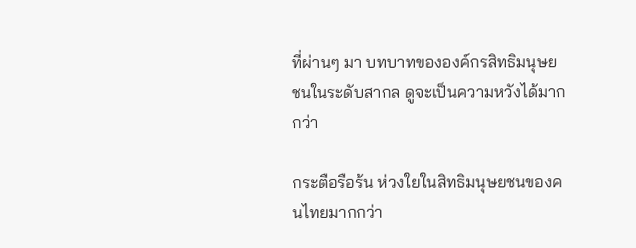ที่ผ่านๆ มา บทบาทขององค์กรสิทธิมนุษยชนในระดับสากล ดูจะเป็นความหวังได้มากกว่า

กระตือรือร้น ห่วงใยในสิทธิมนุษยชนของคนไทยมากกว่า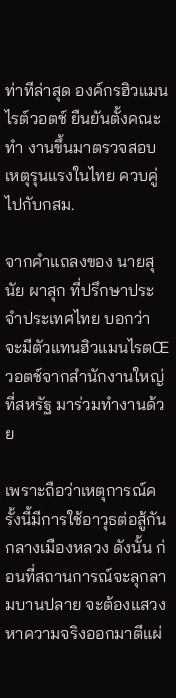ท่าทีล่าสุด องค์กรฮิวแมนไรต์วอตช์ ยืนยันตั้งคณะทำ งานขึ้นมาตรวจสอบเหตุรุนแรงในไทย ควบคู่ไปกับกสม.

จากคำแถลงของ นายสุนัย ผาสุก ที่ปรึกษาประจำประเทศไทย บอกว่า จะมีตัวแทนฮิวแมนไรตŒวอตช์จากสำนักงานใหญ่ ที่สหรัฐ มาร่วมทำงานด้วย

เพราะถือว่าเหตุการณ์ครั้งนี้มีการใช้อาวุธต่อสู้กันกลางเมืองหลวง ดังนั้น ก่อนที่สถานการณ์จะลุกลามบานปลาย จะต้องแสวงหาความจริงออกมาตีแผ่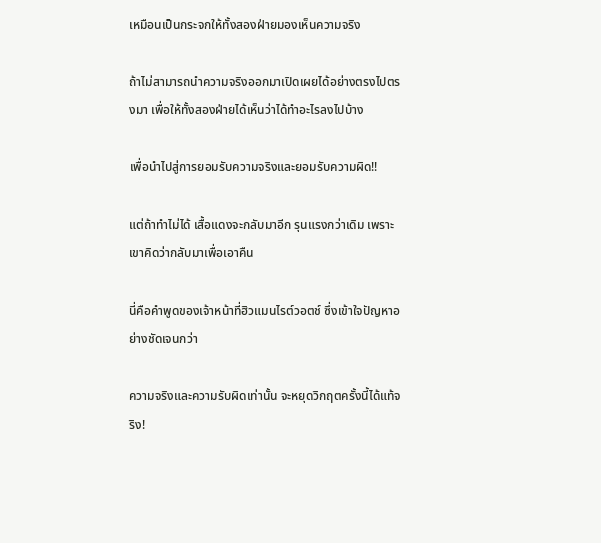เหมือนเป็นกระจกให้ทั้งสองฝ่ายมองเห็นความจริง

ถ้าไม่สามารถนำความจริงออกมาเปิดเผยได้อย่างตรงไปตรงมา เพื่อให้ทั้งสองฝ่ายได้เห็นว่าได้ทำอะไรลงไปบ้าง

เพื่อนำไปสู่การยอมรับความจริงและยอมรับความผิด!!

แต่ถ้าทำไม่ได้ เสื้อแดงจะกลับมาอีก รุนแรงกว่าเดิม เพราะเขาคิดว่ากลับมาเพื่อเอาคืน

นี่คือคำพูดของเจ้าหน้าที่ฮิวแมนไรต์วอตช์ ซึ่งเข้าใจปัญหาอย่างชัดเจนกว่า

ความจริงและความรับผิดเท่านั้น จะหยุดวิกฤตครั้งนี้ได้แท้จริง!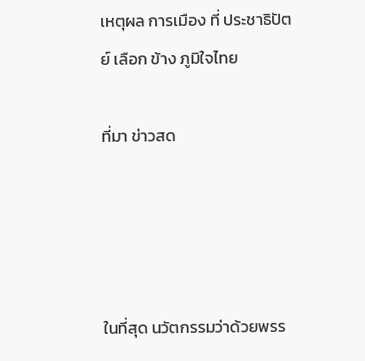เหตุผล การเมือง ที่ ประชาธิปัตย์ เลือก ข้าง ภูมิใจไทย

ที่มา ข่าวสด




ในที่สุด นวัตกรรมว่าด้วยพรร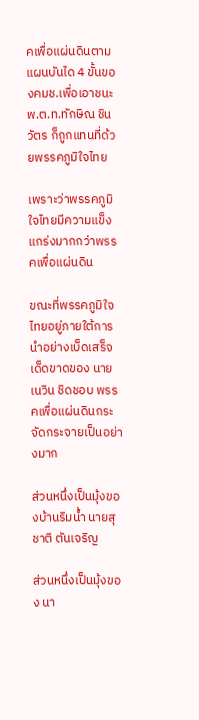คเพื่อแผ่นดินตามแผนบันได 4 ขั้นของคมช.เพื่อเอาชนะ พ.ต.ท.ทักษิณ ชินวัตร ก็ถูกแทนที่ด้วยพรรคภูมิใจไทย

เพราะว่าพรรคภูมิใจไทยมีความแข็งแกร่งมากกว่าพรรคเพื่อแผ่นดิน

ขณะที่พรรคภูมิใจไทยอยู่ภายใต้การนำอย่างเบ็ดเสร็จเด็ดขาดของ นายเนวิน ชิดชอบ พรรคเพื่อแผ่นดินกระจัดกระจายเป็นอย่างมาก

ส่วนหนึ่งเป็นมุ้งของบ้านริมน้ำ นายสุชาติ ตันเจริญ

ส่วนหนึ่งเป็นมุ้งของ นา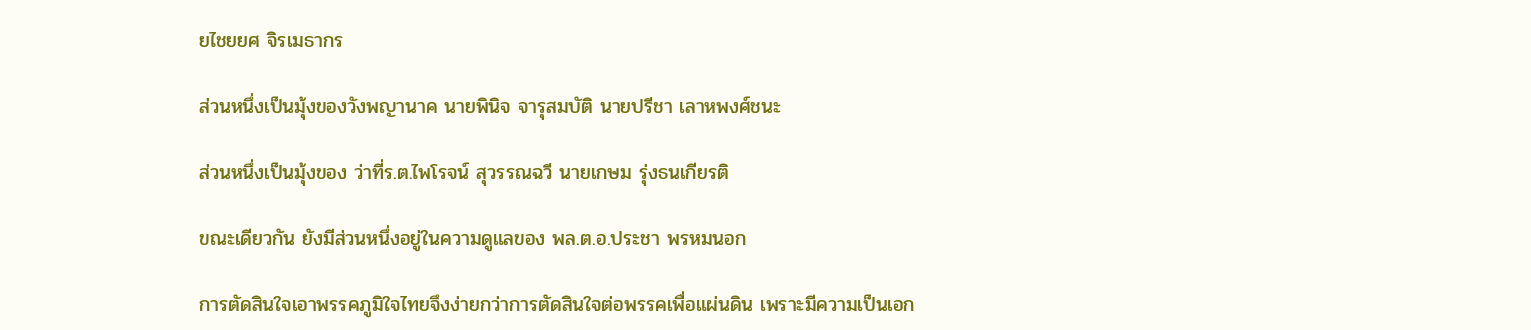ยไชยยศ จิรเมธากร

ส่วนหนึ่งเป็นมุ้งของวังพญานาค นายพินิจ จารุสมบัติ นายปรีชา เลาหพงศ์ชนะ

ส่วนหนึ่งเป็นมุ้งของ ว่าที่ร.ต.ไพโรจน์ สุวรรณฉวี นายเกษม รุ่งธนเกียรติ

ขณะเดียวกัน ยังมีส่วนหนึ่งอยู่ในความดูแลของ พล.ต.อ.ประชา พรหมนอก

การตัดสินใจเอาพรรคภูมิใจไทยจึงง่ายกว่าการตัดสินใจต่อพรรคเพื่อแผ่นดิน เพราะมีความเป็นเอก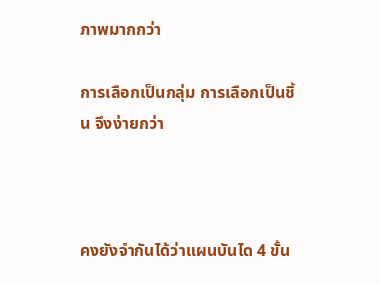ภาพมากกว่า

การเลือกเป็นกลุ่ม การเลือกเป็นชิ้น จึงง่ายกว่า



คงยังจำกันได้ว่าแผนบันได 4 ขั้น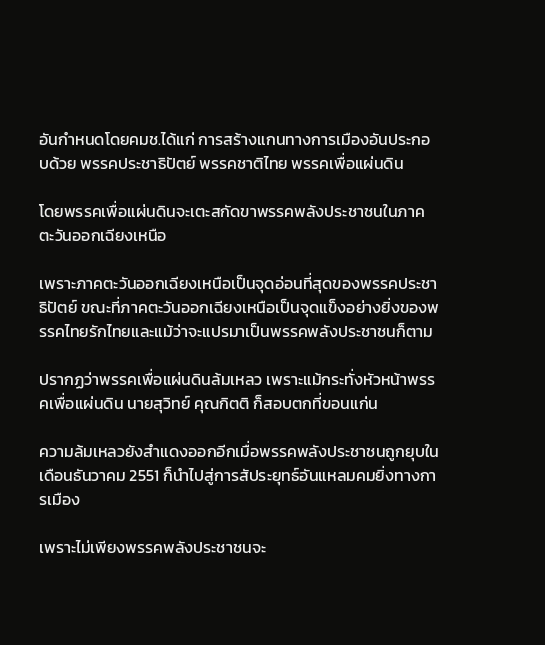อันกำหนดโดยคมช.ได้แก่ การสร้างแกนทางการเมืองอันประกอบด้วย พรรคประชาธิปัตย์ พรรคชาติไทย พรรคเพื่อแผ่นดิน

โดยพรรคเพื่อแผ่นดินจะเตะสกัดขาพรรคพลังประชาชนในภาคตะวันออกเฉียงเหนือ

เพราะภาคตะวันออกเฉียงเหนือเป็นจุดอ่อนที่สุดของพรรคประชาธิปัตย์ ขณะที่ภาคตะวันออกเฉียงเหนือเป็นจุดแข็งอย่างยิ่งของพรรคไทยรักไทยและแม้ว่าจะแปรมาเป็นพรรคพลังประชาชนก็ตาม

ปรากฏว่าพรรคเพื่อแผ่นดินล้มเหลว เพราะแม้กระทั่งหัวหน้าพรรคเพื่อแผ่นดิน นายสุวิทย์ คุณกิตติ ก็สอบตกที่ขอนแก่น

ความล้มเหลวยังสำแดงออกอีกเมื่อพรรคพลังประชาชนถูกยุบในเดือนธันวาคม 2551 ก็นำไปสู่การสัประยุทธ์อันแหลมคมยิ่งทางการเมือง

เพราะไม่เพียงพรรคพลังประชาชนจะ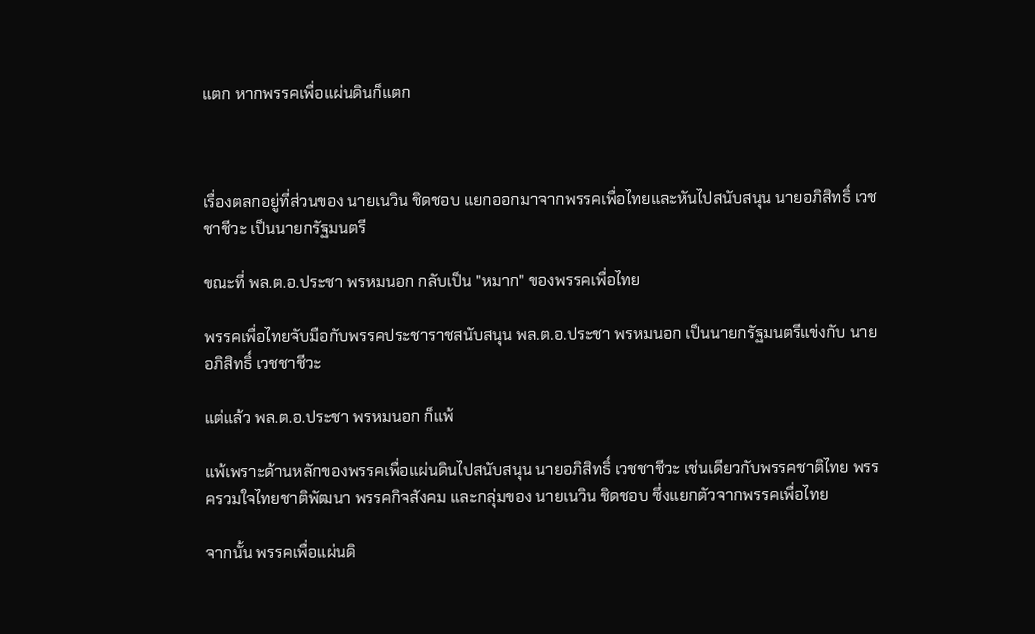แตก หากพรรคเพื่อแผ่นดินก็แตก



เรื่องตลกอยู่ที่ส่วนของ นายเนวิน ชิดชอบ แยกออกมาจากพรรคเพื่อไทยและหันไปสนับสนุน นายอภิสิทธิ์ เวชชาชีวะ เป็นนายกรัฐมนตรี

ขณะที่ พล.ต.อ.ประชา พรหมนอก กลับเป็น "หมาก" ของพรรคเพื่อไทย

พรรคเพื่อไทยจับมือกับพรรคประชาราชสนับสนุน พล.ต.อ.ประชา พรหมนอก เป็นนายกรัฐมนตรีแข่งกับ นายอภิสิทธิ์ เวชชาชีวะ

แต่แล้ว พล.ต.อ.ประชา พรหมนอก ก็แพ้

แพ้เพราะด้านหลักของพรรคเพื่อแผ่นดินไปสนับสนุน นายอภิสิทธิ์ เวชชาชีวะ เช่นเดียวกับพรรคชาติไทย พรรครวมใจไทยชาติพัฒนา พรรคกิจสังคม และกลุ่มของ นายเนวิน ชิดชอบ ซึ่งแยกตัวจากพรรคเพื่อไทย

จากนั้น พรรคเพื่อแผ่นดิ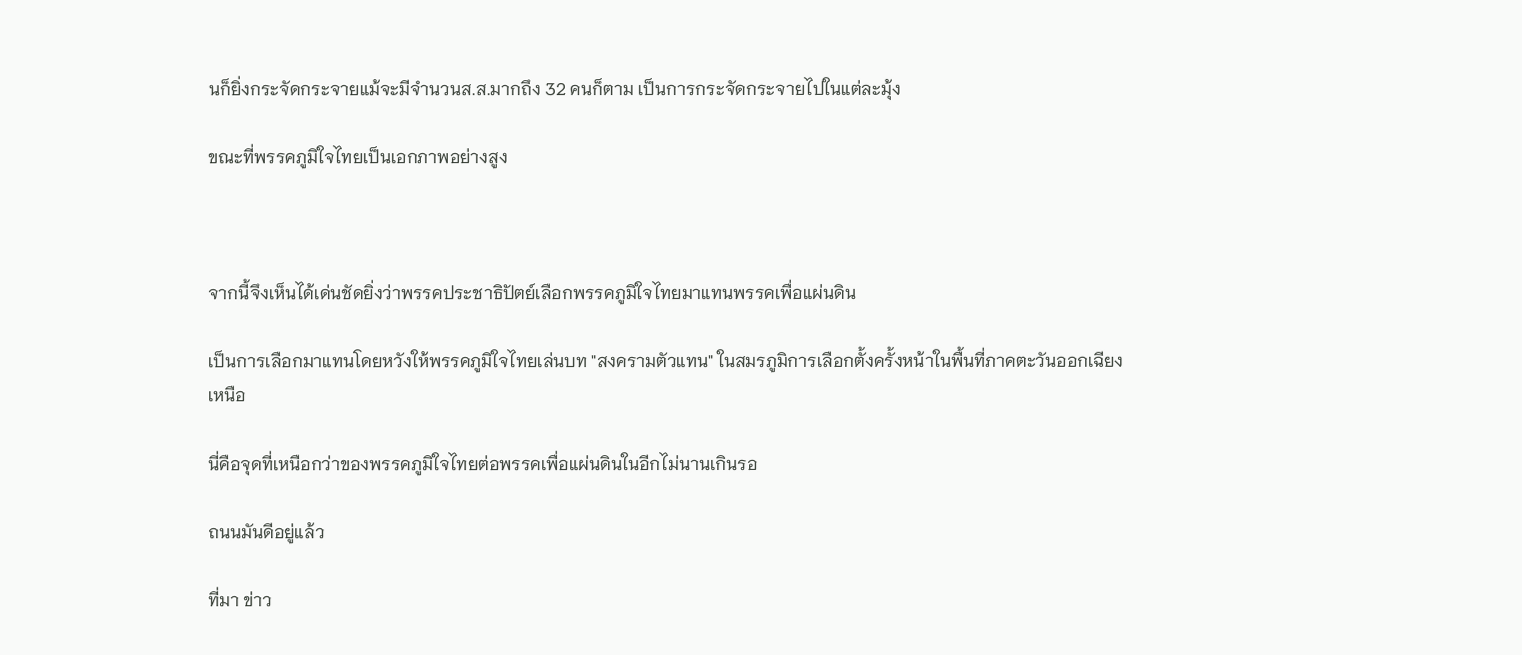นก็ยิ่งกระจัดกระจายแม้จะมีจำนวนส.ส.มากถึง 32 คนก็ตาม เป็นการกระจัดกระจายไปในแต่ละมุ้ง

ขณะที่พรรคภูมิใจไทยเป็นเอกภาพอย่างสูง



จากนี้จึงเห็นได้เด่นชัดยิ่งว่าพรรคประชาธิปัตย์เลือกพรรคภูมิใจไทยมาแทนพรรคเพื่อแผ่นดิน

เป็นการเลือกมาแทนโดยหวังให้พรรคภูมิใจไทยเล่นบท "สงครามตัวแทน" ในสมรภูมิการเลือกตั้งครั้งหน้าในพื้นที่ภาคตะวันออกเฉียงเหนือ

นี่คือจุดที่เหนือกว่าของพรรคภูมิใจไทยต่อพรรคเพื่อแผ่นดินในอีกไม่นานเกินรอ

ถนนมันดีอยู่แล้ว

ที่มา ข่าว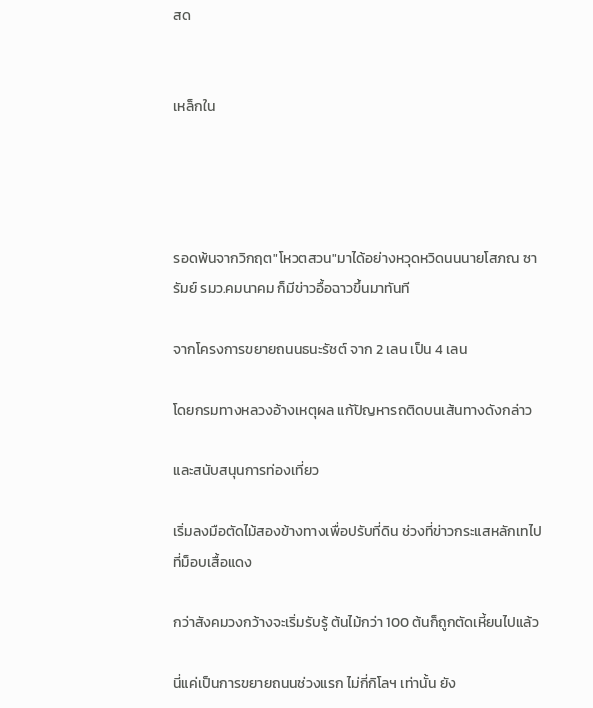สด


เหล็กใน




รอดพ้นจากวิกฤต"โหวตสวน"มาได้อย่างหวุดหวิดนนนายโสภณ ซารัมย์ รมว.คมนาคม ก็มีข่าวอื้อฉาวขึ้นมาทันที

จากโครงการขยายถนนธนะรัชต์ จาก 2 เลน เป็น 4 เลน

โดยกรมทางหลวงอ้างเหตุผล แก้ปัญหารถติดบนเส้นทางดังกล่าว

และสนับสนุนการท่องเที่ยว

เริ่มลงมือตัดไม้สองข้างทางเพื่อปรับที่ดิน ช่วงที่ข่าวกระแสหลักเทไปที่ม็อบเสื้อแดง

กว่าสังคมวงกว้างจะเริ่มรับรู้ ต้นไม้กว่า 100 ต้นก็ถูกตัดเหี้ยนไปแล้ว

นี่แค่เป็นการขยายถนนช่วงแรก ไม่กี่กิโลฯ เท่านั้น ยัง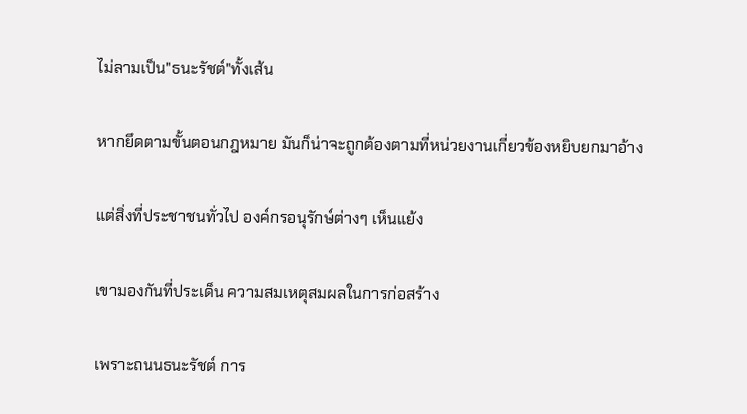ไม่ลามเป็น"ธนะรัชต์"ทั้งเส้น

หากยึดตามขั้นตอนกฎหมาย มันก็น่าจะถูกต้องตามที่หน่วยงานเกี่ยวข้องหยิบยกมาอ้าง

แต่สิ่งที่ประชาชนทั่วไป องค์กรอนุรักษ์ต่างๆ เห็นแย้ง

เขามองกันที่ประเด็น ความสมเหตุสมผลในการก่อสร้าง

เพราะถนนธนะรัชต์ การ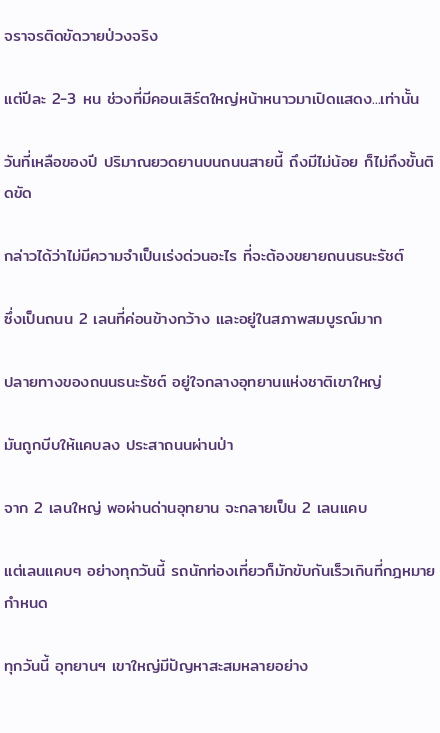จราจรติดขัดวายป่วงจริง

แต่ปีละ 2-3 หน ช่วงที่มีคอนเสิร์ตใหญ่หน้าหนาวมาเปิดแสดง...เท่านั้น

วันที่เหลือของปี ปริมาณยวดยานบนถนนสายนี้ ถึงมีไม่น้อย ก็ไม่ถึงขั้นติดขัด

กล่าวได้ว่าไม่มีความจำเป็นเร่งด่วนอะไร ที่จะต้องขยายถนนธนะรัชต์

ซึ่งเป็นถนน 2 เลนที่ค่อนข้างกว้าง และอยู่ในสภาพสมบูรณ์มาก

ปลายทางของถนนธนะรัชต์ อยู่ใจกลางอุทยานแห่งชาติเขาใหญ่

มันถูกบีบให้แคบลง ประสาถนนผ่านป่า

จาก 2 เลนใหญ่ พอผ่านด่านอุทยาน จะกลายเป็น 2 เลนแคบ

แต่เลนแคบๆ อย่างทุกวันนี้ รถนักท่องเที่ยวก็มักขับกันเร็วเกินที่กฎหมายกำหนด

ทุกวันนี้ อุทยานฯ เขาใหญ่มีปัญหาสะสมหลายอย่าง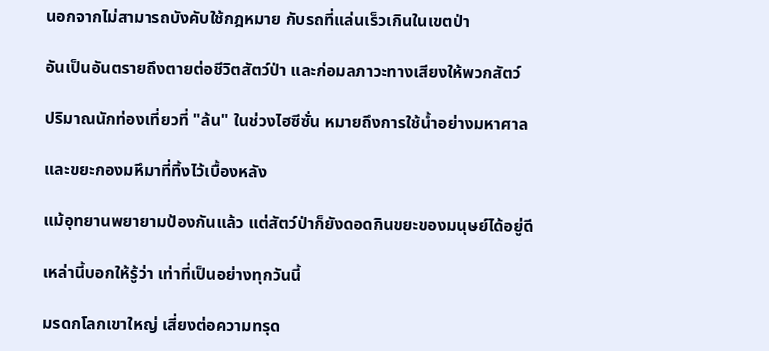นอกจากไม่สามารถบังคับใช้กฎหมาย กับรถที่แล่นเร็วเกินในเขตป่า

อันเป็นอันตรายถึงตายต่อชีวิตสัตว์ป่า และก่อมลภาวะทางเสียงให้พวกสัตว์

ปริมาณนักท่องเที่ยวที่ "ล้น" ในช่วงไฮซีซั่น หมายถึงการใช้น้ำอย่างมหาศาล

และขยะกองมหึมาที่ทิ้งไว้เบื้องหลัง

แม้อุทยานพยายามป้องกันแล้ว แต่สัตว์ป่าก็ยังดอดกินขยะของมนุษย์ได้อยู่ดี

เหล่านี้บอกให้รู้ว่า เท่าที่เป็นอย่างทุกวันนี้

มรดกโลกเขาใหญ่ เสี่ยงต่อความทรุด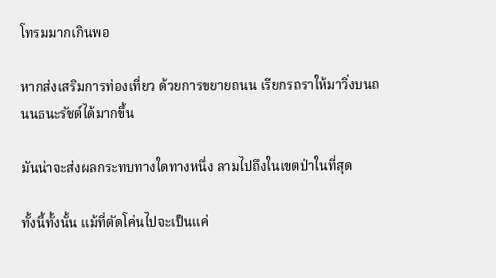โทรมมากเกินพอ

หากส่งเสริมการท่องเที่ยว ด้วยการขยายถนน เรียกรถราให้มาวิ่งบนถนนธนะรัชต์ได้มากขึ้น

มันน่าจะส่งผลกระทบทางใดทางหนึ่ง ลามไปถึงในเขตป่าในที่สุด

ทั้งนี้ทั้งนั้น แม้ที่ตัดโค่นไปจะเป็นแค่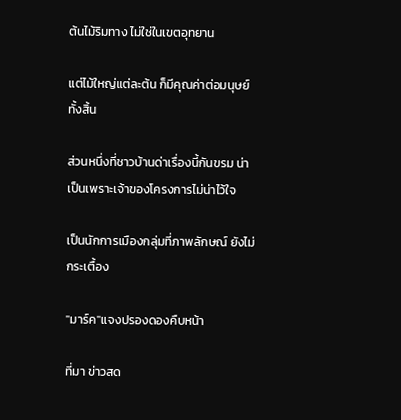ต้นไม้ริมทาง ไม่ใช่ในเขตอุทยาน

แต่ไม้ใหญ่แต่ละต้น ก็มีคุณค่าต่อมนุษย์ทั้งสิ้น

ส่วนหนึ่งที่ชาวบ้านด่าเรื่องนี้กันขรม น่าเป็นเพราะเจ้าของโครงการไม่น่าไว้ใจ

เป็นนักการเมืองกลุ่มที่ภาพลักษณ์ ยังไม่กระเตื้อง

"มาร์ค"แจงปรองดองคืบหน้า

ที่มา ข่าวสด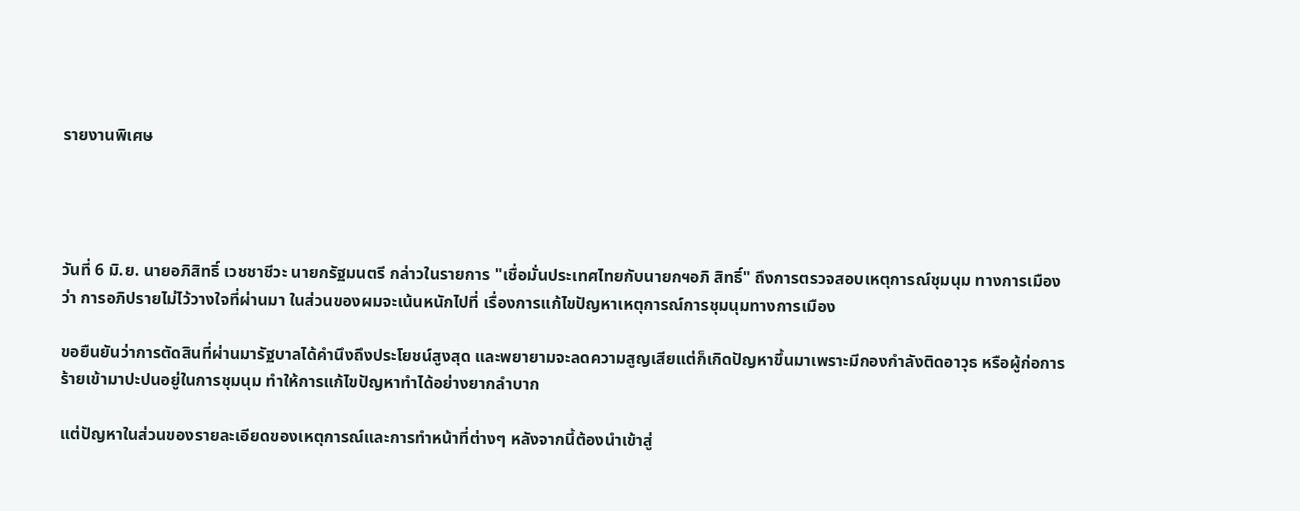รายงานพิเศษ




วันที่ 6 มิ.ย. นายอภิสิทธิ์ เวชชาชีวะ นายกรัฐมนตรี กล่าวในรายการ "เชื่อมั่นประเทศไทยกับนายกฯอภิ สิทธิ์" ถึงการตรวจสอบเหตุการณ์ชุมนุม ทางการเมือง ว่า การอภิปรายไม่ไว้วางใจที่ผ่านมา ในส่วนของผมจะเน้นหนักไปที่ เรื่องการแก้ไขปัญหาเหตุการณ์การชุมนุมทางการเมือง

ขอยืนยันว่าการตัดสินที่ผ่านมารัฐบาลได้คำนึงถึงประโยชน์สูงสุด และพยายามจะลดความสูญเสียแต่ก็เกิดปัญหาขึ้นมาเพราะมีกองกำลังติดอาวุธ หรือผู้ก่อการร้ายเข้ามาปะปนอยู่ในการชุมนุม ทำให้การแก้ไขปัญหาทำได้อย่างยากลำบาก

แต่ปัญหาในส่วนของรายละเอียดของเหตุการณ์และการทำหน้าที่ต่างๆ หลังจากนี้ต้องนำเข้าสู่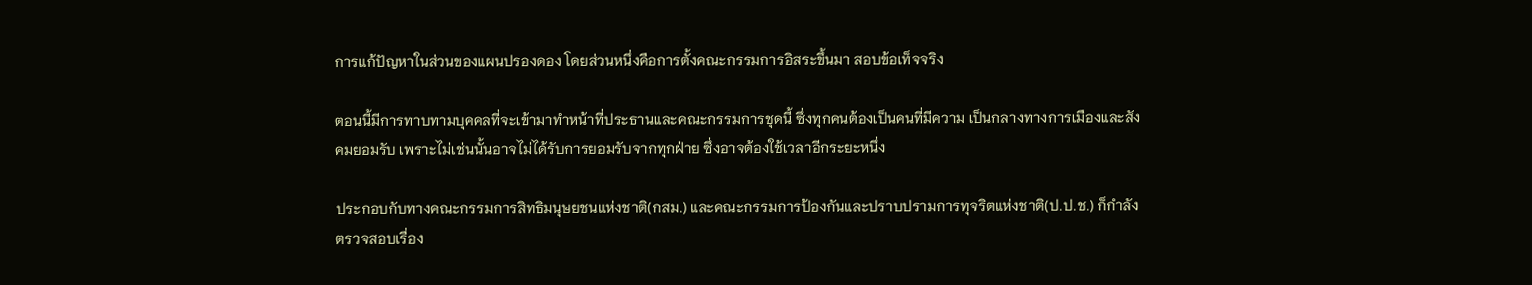การแก้ปัญหาในส่วนของแผนปรองดอง โดยส่วนหนึ่งคือการตั้งคณะกรรมการอิสระขึ้นมา สอบข้อเท็จจริง

ตอนนี้มีการทาบทามบุคคลที่จะเข้ามาทำหน้าที่ประธานและคณะกรรมการชุดนี้ ซึ่งทุกคนต้องเป็นคนที่มีความ เป็นกลางทางการเมืองและสังคมยอมรับ เพราะไม่เช่นนั้นอาจไม่ได้รับการยอมรับจากทุกฝ่าย ซึ่งอาจต้องใช้เวลาอีกระยะหนึ่ง

ประกอบกับทางคณะกรรมการสิทธิมนุษยชนแห่งชาติ(กสม.) และคณะกรรมการป้องกันและปราบปรามการทุจริตแห่งชาติ(ป.ป.ช.) ก็กำลังตรวจสอบเรื่อง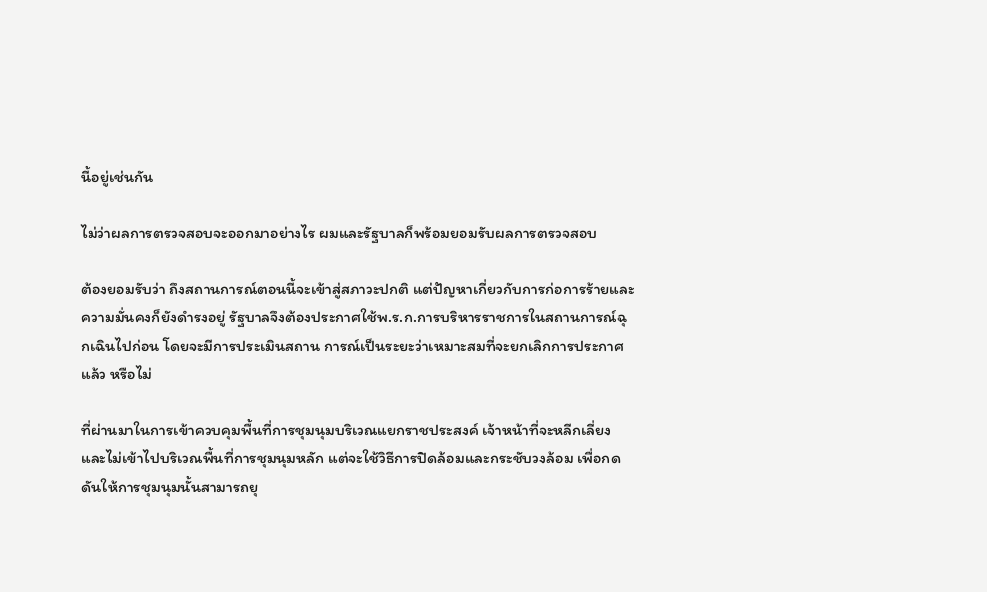นี้อยู่เช่นกัน

ไม่ว่าผลการตรวจสอบจะออกมาอย่างไร ผมและรัฐบาลก็พร้อมยอมรับผลการตรวจสอบ

ต้องยอมรับว่า ถึงสถานการณ์ตอนนี้จะเข้าสู่สภาวะปกติ แต่ปัญหาเกี่ยวกับการก่อการร้ายและความมั่นคงก็ยังดำรงอยู่ รัฐบาลจึงต้องประกาศใช้พ.ร.ก.การบริหารราชการในสถานการณ์ฉุกเฉินไปก่อน โดยจะมีการประเมินสถาน การณ์เป็นระยะว่าเหมาะสมที่จะยกเลิกการประกาศแล้ว หรือไม่

ที่ผ่านมาในการเข้าควบคุมพื้นที่การชุมนุมบริเวณแยกราชประสงค์ เจ้าหน้าที่จะหลีกเลี่ยงและไม่เข้าไปบริเวณพื้นที่การชุมนุมหลัก แต่จะใช้วิธีการปิดล้อมและกระชับวงล้อม เพื่อกดดันให้การชุมนุมนั้นสามารถยุ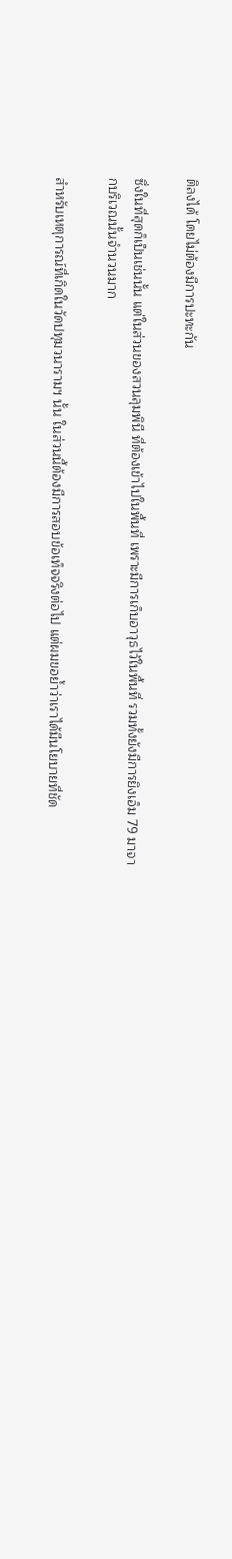ติลงได้ โดยไม่ต้องมีการปะทะกัน

ซึ่งในที่สุดก็เป็นเช่นนั้น แต่ในส่วนของสวนลุมพินี ที่ต้องเข้าไปในพื้นที่ เพราะมีการเก็บอาวุธไว้ในพื้นที่ รวมทั้งยังมีการยิงเอ็ม 79 มาจากบริเวณนั้นจำนวนมาก

สำหรับเหตุการณ์ที่เกิดในวัดปทุมวนารามฯ นั้น ในส่วนนี้ต้องมีการสอบข้อเท็จจริงต่อไป แต่ผมขอย้ำว่าเราได้มีนโยบายที่ชัด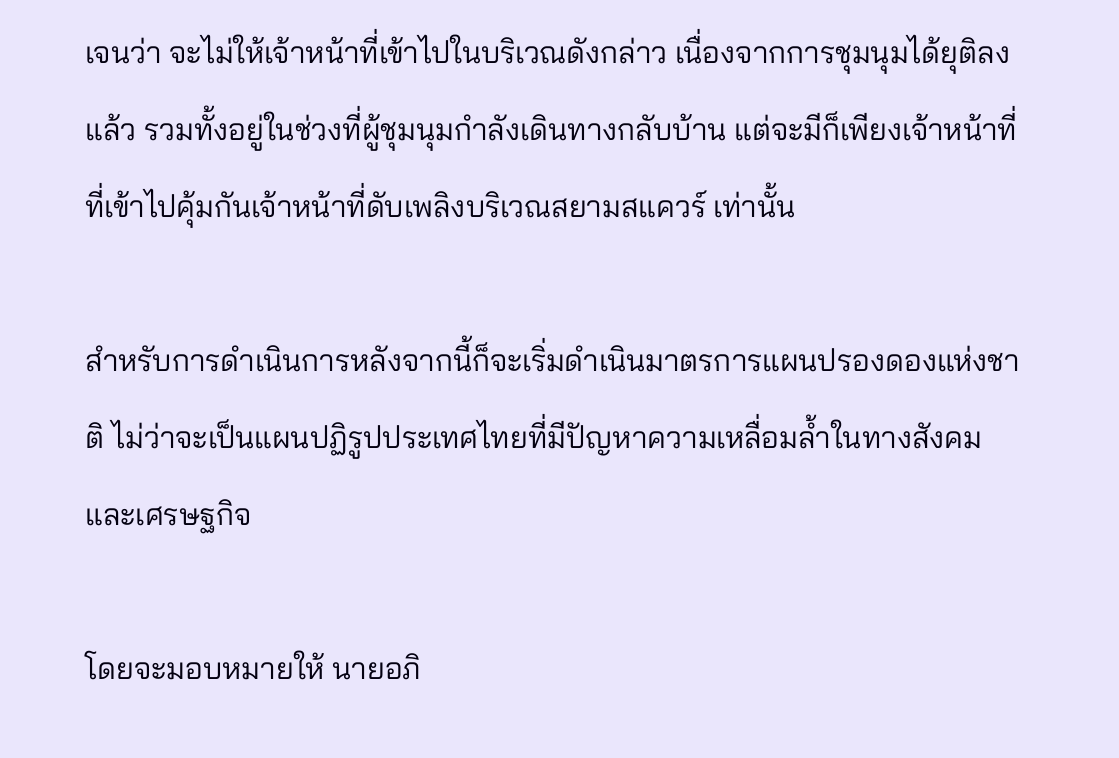เจนว่า จะไม่ให้เจ้าหน้าที่เข้าไปในบริเวณดังกล่าว เนื่องจากการชุมนุมได้ยุติลงแล้ว รวมทั้งอยู่ในช่วงที่ผู้ชุมนุมกำลังเดินทางกลับบ้าน แต่จะมีก็เพียงเจ้าหน้าที่ที่เข้าไปคุ้มกันเจ้าหน้าที่ดับเพลิงบริเวณสยามสแควร์ เท่านั้น

สำหรับการดำเนินการหลังจากนี้ก็จะเริ่มดำเนินมาตรการแผนปรองดองแห่งชาติ ไม่ว่าจะเป็นแผนปฏิรูปประเทศไทยที่มีปัญหาความเหลื่อมล้ำในทางสังคมและเศรษฐกิจ

โดยจะมอบหมายให้ นายอภิ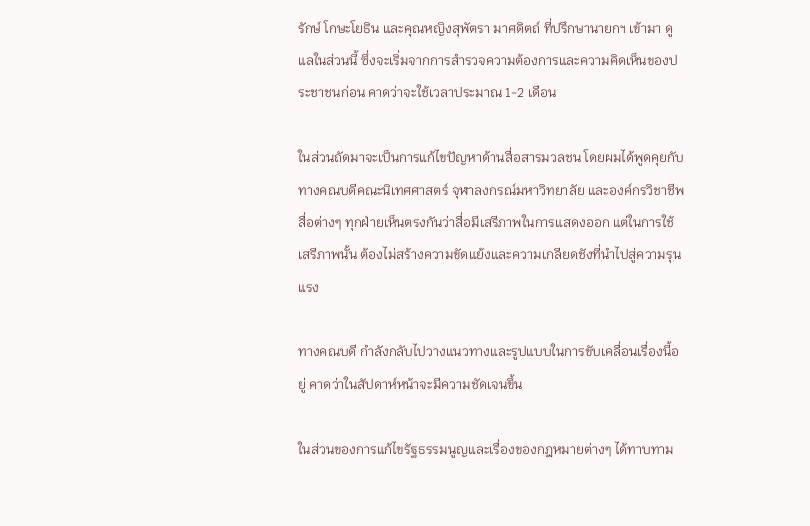รักษ์ โกษะโยธิน และคุณหญิงสุพัตรา มาศดิตถ์ ที่ปรึกษานายกฯ เข้ามา ดูแลในส่วนนี้ ซึ่งจะเริ่มจากการสำรวจความต้องการและความคิดเห็นของประชาชนก่อน คาดว่าจะใช้เวลาประมาณ 1-2 เดือน

ในส่วนถัดมาจะเป็นการแก้ไขปัญหาด้านสื่อสารมวลชน โดยผมได้พูดคุยกับทางคณบดีคณะนิเทศศาสตร์ จุฬาลงกรณ์มหาวิทยาลัย และองค์กรวิชาชีพสื่อต่างๆ ทุกฝ่ายเห็นตรงกันว่าสื่อมีเสรีภาพในการแสดงออก แต่ในการใช้เสรีภาพนั้น ต้องไม่สร้างความขัดแย้งและความเกลียดชังที่นำไปสู่ความรุนแรง

ทางคณบดี กำลังกลับไปวางแนวทางและรูปแบบในการขับเคลื่อนเรื่องนี้อยู่ คาดว่าในสัปดาห์หน้าจะมีความชัดเจนขึ้น

ในส่วนของการแก้ไขรัฐธรรมนูญและเรื่องของกฎหมายต่างๆ ได้ทาบทาม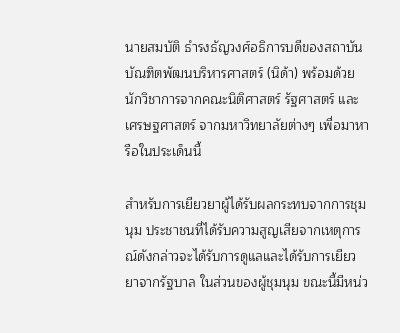นายสมบัติ ธำรงธัญวงศ์อธิการบดีของสถาบันบัณฑิตพัฒนบริหารศาสตร์ (นิด้า) พร้อมด้วยนักวิชาการจากคณะนิติศาสตร์ รัฐศาสตร์ และเศรษฐศาสตร์ จากมหาวิทยาลัยต่างๆ เพื่อมาหารือในประเด็นนี้

สำหรับการเยียวยาผู้ได้รับผลกระทบจากการชุมนุม ประชาชนที่ได้รับความสูญเสียจากเหตุการณ์ดังกล่าวจะได้รับการดูแลและได้รับการเยียวยาจากรัฐบาล ในส่วนของผู้ชุมนุม ขณะนี้มีหน่ว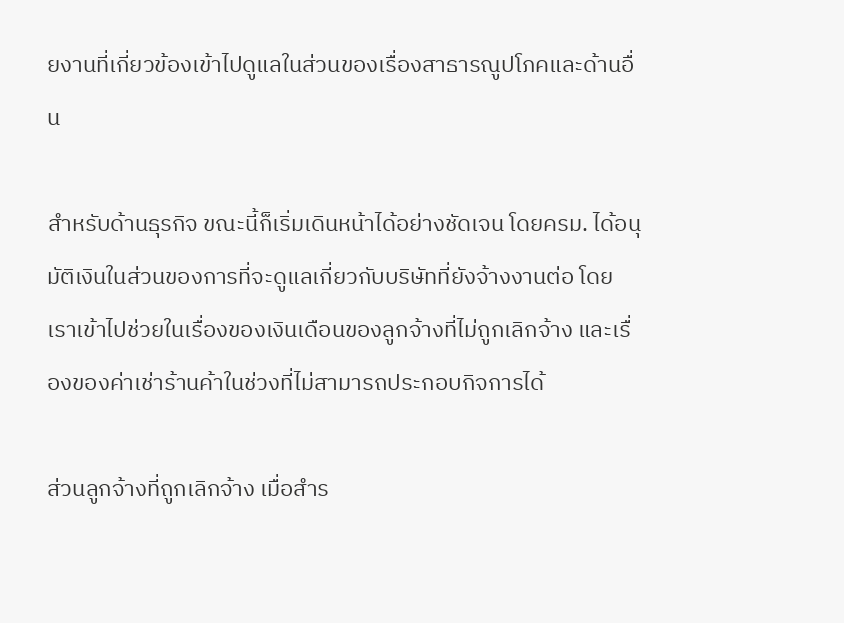ยงานที่เกี่ยวข้องเข้าไปดูแลในส่วนของเรื่องสาธารณูปโภคและด้านอื่น

สำหรับด้านธุรกิจ ขณะนี้ก็เริ่มเดินหน้าได้อย่างชัดเจน โดยครม. ได้อนุมัติเงินในส่วนของการที่จะดูแลเกี่ยวกับบริษัทที่ยังจ้างงานต่อ โดยเราเข้าไปช่วยในเรื่องของเงินเดือนของลูกจ้างที่ไม่ถูกเลิกจ้าง และเรื่องของค่าเช่าร้านค้าในช่วงที่ไม่สามารถประกอบกิจการได้

ส่วนลูกจ้างที่ถูกเลิกจ้าง เมื่อสำร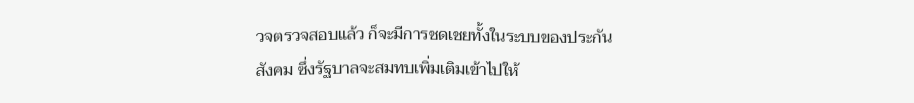วจตรวจสอบแล้ว ก็จะมีการชดเชยทั้งในระบบของประกันสังคม ซึ่งรัฐบาลจะสมทบเพิ่มเติมเข้าไปให้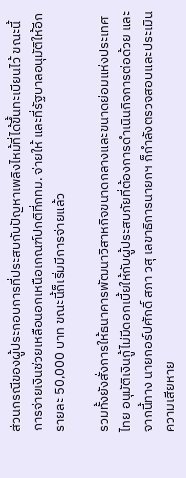ส่วนกรณีของผู้ประกอบการที่ประสบกับปัญหาเพลิงไหม้ที่ได้ขึ้นทะเบียนไว้ ขณะนี้การจ่ายเงินช่วยเหลือนอกเหนือเกณฑ์ปกติที่กทม. จ่ายให้ และที่รัฐบาลอนุมัติให้อีกรายละ 50,000 บาท ขณะนี้ก็เริ่มมีการจ่ายแล้ว

รวมทั้งยังสั่งการให้ธนาคารพัฒนาวิสาหกิจขนาดกลางและขนาดย่อมแห่งประเทศไทย อนุมัติเงินกู้ไม่มีดอกเบี้ยให้กับผู้ประสบภัยที่ต้องการดำเนินกิจการต่อด้วย และจากนี้ทาง นายกอร์ปศักดิ์ สภา วสุ เลขาธิการนายกฯ ก็กำลังตรวจสอบและประเมินความเสียหาย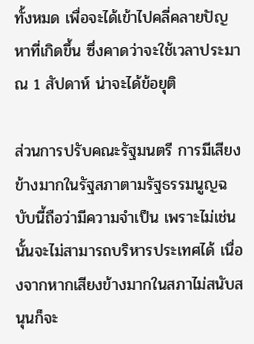ทั้งหมด เพื่อจะได้เข้าไปคลี่คลายปัญหาที่เกิดขึ้น ซึ่งคาดว่าจะใช้เวลาประมาณ 1 สัปดาห์ น่าจะได้ข้อยุติ

ส่วนการปรับคณะรัฐมนตรี การมีเสียงข้างมากในรัฐสภาตามรัฐธรรมนูญฉบับนี้ถือว่ามีความจำเป็น เพราะไม่เช่นนั้นจะไม่สามารถบริหารประเทศได้ เนื่องจากหากเสียงข้างมากในสภาไม่สนับสนุนก็จะ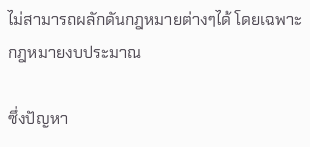ไม่สามารถผลักดันกฎหมายต่างๆได้ โดยเฉพาะกฎหมายงบประมาณ

ซึ่งปัญหา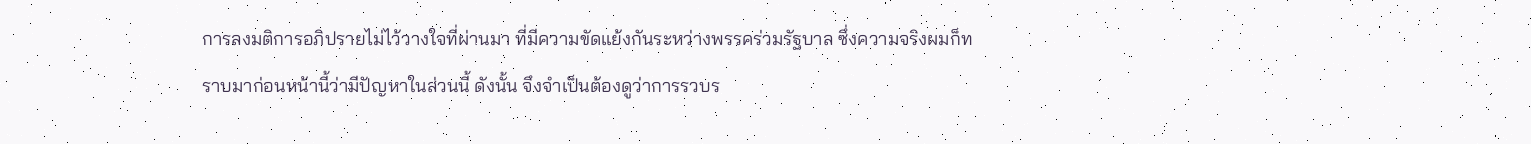การลงมติการอภิปรายไม่ไว้วางใจที่ผ่านมา ที่มีความขัดแย้งกันระหว่างพรรคร่วมรัฐบาล ซึ่งความจริงผมก็ทราบมาก่อนหน้านี้ว่ามีปัญหาในส่วนนี้ ดังนั้น จึงจำเป็นต้องดูว่าการรวบร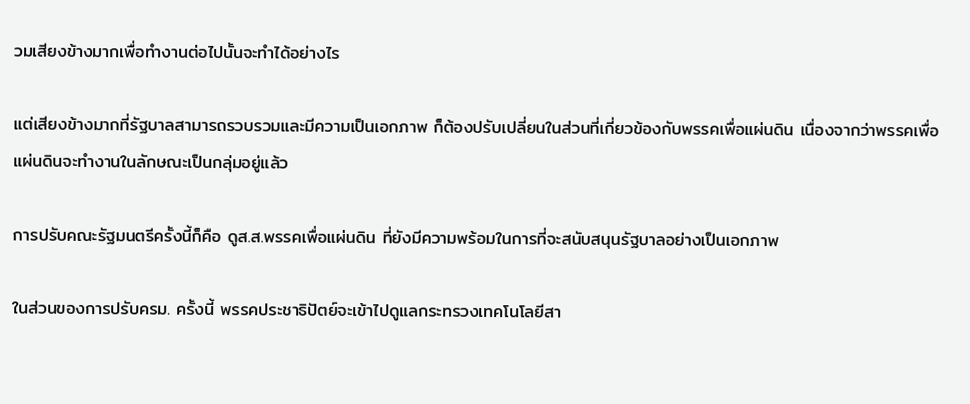วมเสียงข้างมากเพื่อทำงานต่อไปนั้นจะทำได้อย่างไร

แต่เสียงข้างมากที่รัฐบาลสามารถรวบรวมและมีความเป็นเอกภาพ ก็ต้องปรับเปลี่ยนในส่วนที่เกี่ยวข้องกับพรรคเพื่อแผ่นดิน เนื่องจากว่าพรรคเพื่อแผ่นดินจะทำงานในลักษณะเป็นกลุ่มอยู่แล้ว

การปรับคณะรัฐมนตรีครั้งนี้ก็คือ ดูส.ส.พรรคเพื่อแผ่นดิน ที่ยังมีความพร้อมในการที่จะสนับสนุนรัฐบาลอย่างเป็นเอกภาพ

ในส่วนของการปรับครม. ครั้งนี้ พรรคประชาธิปัตย์จะเข้าไปดูแลกระทรวงเทคโนโลยีสา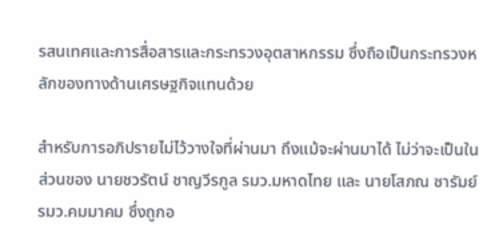รสนเทศและการสื่อสารและกระทรวงอุตสาหกรรม ซึ่งถือเป็นกระทรวงหลักของทางด้านเศรษฐกิจแทนด้วย

สำหรับการอภิปรายไม่ไว้วางใจที่ผ่านมา ถึงแม้จะผ่านมาได้ ไม่ว่าจะเป็นในส่วนของ นายชวรัตน์ ชาญวีรกูล รมว.มหาดไทย และ นายโสภณ ซารัมย์ รมว.คมมาคม ซึ่งถูกอ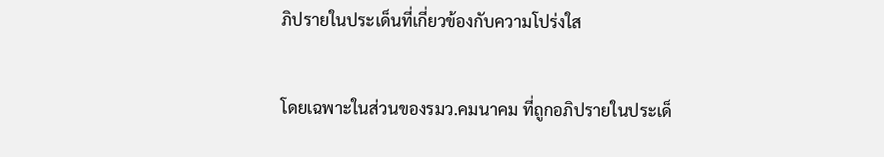ภิปรายในประเด็นที่เกี่ยวข้องกับความโปร่งใส

โดยเฉพาะในส่วนของรมว.คมนาคม ที่ถูกอภิปรายในประเด็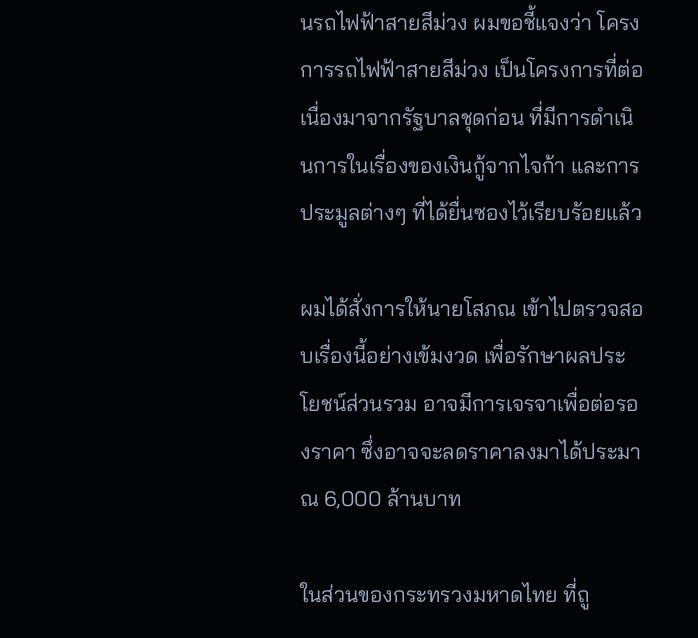นรถไฟฟ้าสายสีม่วง ผมขอชี้แจงว่า โครงการรถไฟฟ้าสายสีม่วง เป็นโครงการที่ต่อเนื่องมาจากรัฐบาลชุดก่อน ที่มีการดำเนินการในเรื่องของเงินกู้จากไจก้า และการประมูลต่างๆ ที่ได้ยื่นซองไว้เรียบร้อยแล้ว

ผมได้สั่งการให้นายโสภณ เข้าไปตรวจสอบเรื่องนี้อย่างเข้มงวด เพื่อรักษาผลประโยชน์ส่วนรวม อาจมีการเจรจาเพื่อต่อรองราคา ซึ่งอาจจะลดราคาลงมาได้ประมาณ 6,000 ล้านบาท

ในส่วนของกระทรวงมหาดไทย ที่ถู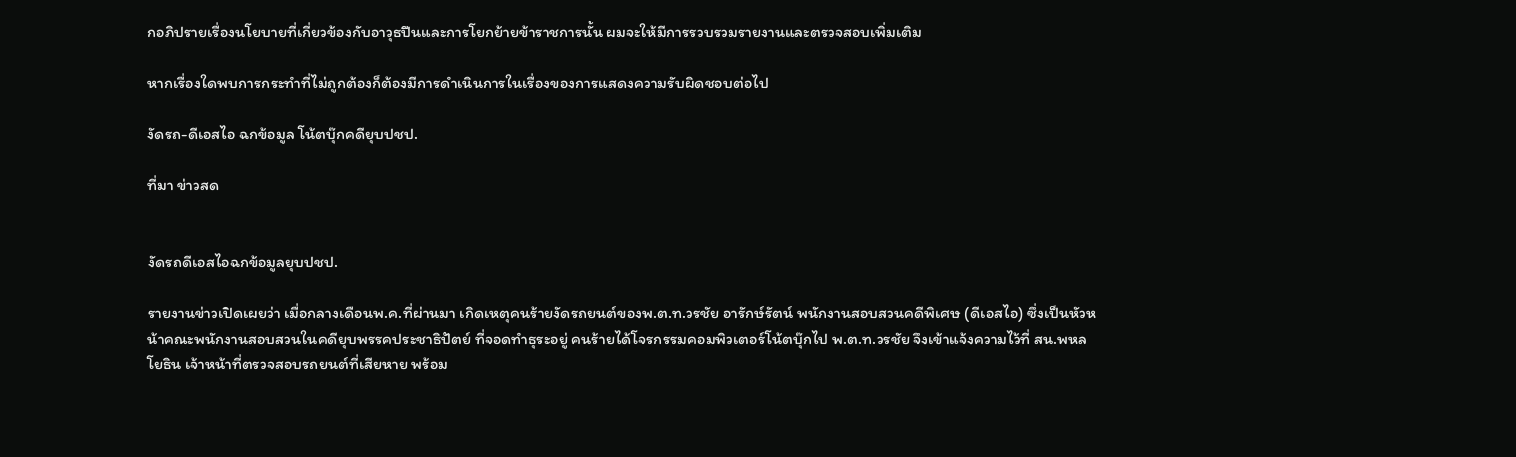กอภิปรายเรื่องนโยบายที่เกี่ยวข้องกับอาวุธปืนและการโยกย้ายข้าราชการนั้น ผมจะให้มีการรวบรวมรายงานและตรวจสอบเพิ่มเติม

หากเรื่องใดพบการกระทำที่ไม่ถูกต้องก็ต้องมีการดำเนินการในเรื่องของการแสดงความรับผิดชอบต่อไป

งัดรถ-ดีเอสไอ ฉกข้อมูล โน้ตบุ๊กคดียุบปชป.

ที่มา ข่าวสด


งัดรถดีเอสไอฉกข้อมูลยุบปชป.

รายงานข่าวเปิดเผยว่า เมื่อกลางเดือนพ.ค.ที่ผ่านมา เกิดเหตุคนร้ายงัดรถยนต์ของพ.ต.ท.วรชัย อารักษ์รัตน์ พนักงานสอบสวนคดีพิเศษ (ดีเอสไอ) ซึ่งเป็นหัวหน้าคณะพนักงานสอบสวนในคดียุบพรรคประชาธิปัตย์ ที่จอดทำธุระอยู่ คนร้ายได้โจรกรรมคอมพิวเตอร์โน้ตบุ๊กไป พ.ต.ท.วรชัย จึงเข้าแจ้งความไว้ที่ สน.พหลโยธิน เจ้าหน้าที่ตรวจสอบรถยนต์ที่เสียหาย พร้อม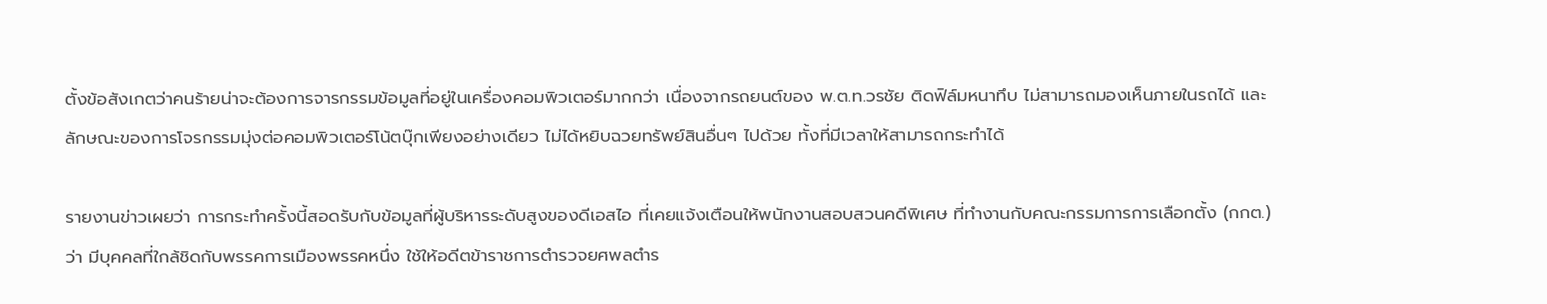ตั้งข้อสังเกตว่าคนร้ายน่าจะต้องการจารกรรมข้อมูลที่อยู่ในเครื่องคอมพิวเตอร์มากกว่า เนื่องจากรถยนต์ของ พ.ต.ท.วรชัย ติดฟิล์มหนาทึบ ไม่สามารถมองเห็นภายในรถได้ และลักษณะของการโจรกรรมมุ่งต่อคอมพิวเตอร์โน้ตบุ๊กเพียงอย่างเดียว ไม่ได้หยิบฉวยทรัพย์สินอื่นๆ ไปด้วย ทั้งที่มีเวลาให้สามารถกระทำได้

รายงานข่าวเผยว่า การกระทำครั้งนี้สอดรับกับข้อมูลที่ผู้บริหารระดับสูงของดีเอสไอ ที่เคยแจ้งเตือนให้พนักงานสอบสวนคดีพิเศษ ที่ทำงานกับคณะกรรมการการเลือกตั้ง (กกต.) ว่า มีบุคคลที่ใกล้ชิดกับพรรคการเมืองพรรคหนึ่ง ใช้ให้อดีตข้าราชการตำรวจยศพลตำร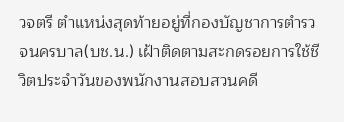วจตรี ตำแหน่งสุดท้ายอยู่ที่กองบัญชาการตำรวจนครบาล(บช.น.) เฝ้าติดตามสะกดรอยการใช้ชีวิตประจำวันของพนักงานสอบสวนคดี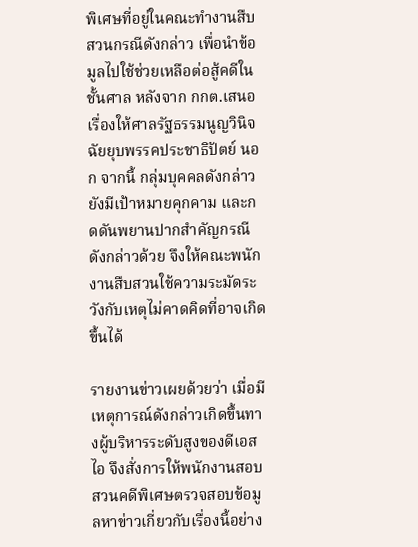พิเศษที่อยู่ในคณะทำงานสืบสวนกรณีดังกล่าว เพื่อนำข้อมูลไปใช้ช่วยเหลือต่อสู้คดีในชั้นศาล หลังจาก กกต.เสนอเรื่องให้ศาลรัฐธรรมนูญวินิจฉัยยุบพรรคประชาธิปัตย์ นอก จากนี้ กลุ่มบุคคลดังกล่าวยังมีเป้าหมายคุกคาม และกดดันพยานปากสำคัญกรณีดังกล่าวด้วย จึงให้คณะพนักงานสืบสวนใช้ความระมัดระวังกับเหตุไม่คาดคิดที่อาจเกิดขึ้นได้

รายงานข่าวเผยด้วยว่า เมื่อมีเหตุการณ์ดังกล่าวเกิดขึ้นทางผู้บริหารระดับสูงของดีเอสไอ จึงสั่งการให้พนักงานสอบสวนคดีพิเศษตรวจสอบข้อมูลหาข่าวเกี่ยวกับเรื่องนี้อย่าง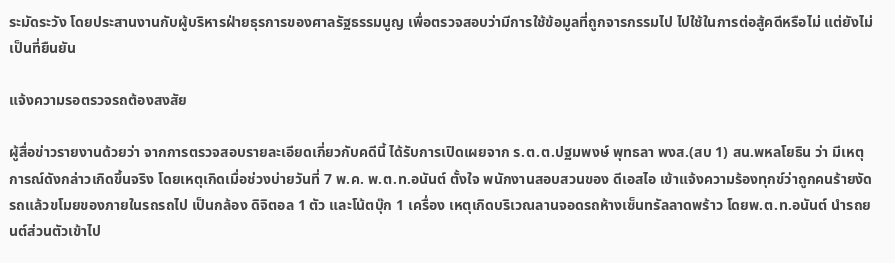ระมัดระวัง โดยประสานงานกับผู้บริหารฝ่ายธุรการของศาลรัฐธรรมนูญ เพื่อตรวจสอบว่ามีการใช้ข้อมูลที่ถูกจารกรรมไป ไปใช้ในการต่อสู้คดีหรือไม่ แต่ยังไม่เป็นที่ยืนยัน

แจ้งความรอตรวจรถต้องสงสัย

ผู้สื่อข่าวรายงานด้วยว่า จากการตรวจสอบรายละเอียดเกี่ยวกับคดีนี้ ได้รับการเปิดเผยจาก ร.ต.ต.ปฐมพงษ์ พุทธลา พงส.(สบ 1) สน.พหลโยธิน ว่า มีเหตุการณ์ดังกล่าวเกิดขึ้นจริง โดยเหตุเกิดเมื่อช่วงบ่ายวันที่ 7 พ.ค. พ.ต.ท.อนันต์ ตั้งใจ พนักงานสอบสวนของ ดีเอสไอ เข้าแจ้งความร้องทุกข์ว่าถูกคนร้ายงัดรถแล้วขโมยของภายในรถรถไป เป็นกล้อง ดิจิตอล 1 ตัว และโน้ตบุ๊ก 1 เครื่อง เหตุเกิดบริเวณลานจอดรถห้างเซ็นทรัลลาดพร้าว โดยพ.ต.ท.อนันต์ นำรถยนต์ส่วนตัวเข้าไป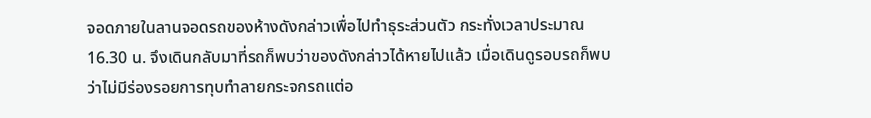จอดภายในลานจอดรถของห้างดังกล่าวเพื่อไปทำธุระส่วนตัว กระทั่งเวลาประมาณ 16.30 น. จึงเดินกลับมาที่รถก็พบว่าของดังกล่าวได้หายไปแล้ว เมื่อเดินดูรอบรถก็พบว่าไม่มีร่องรอยการทุบทำลายกระจกรถแต่อ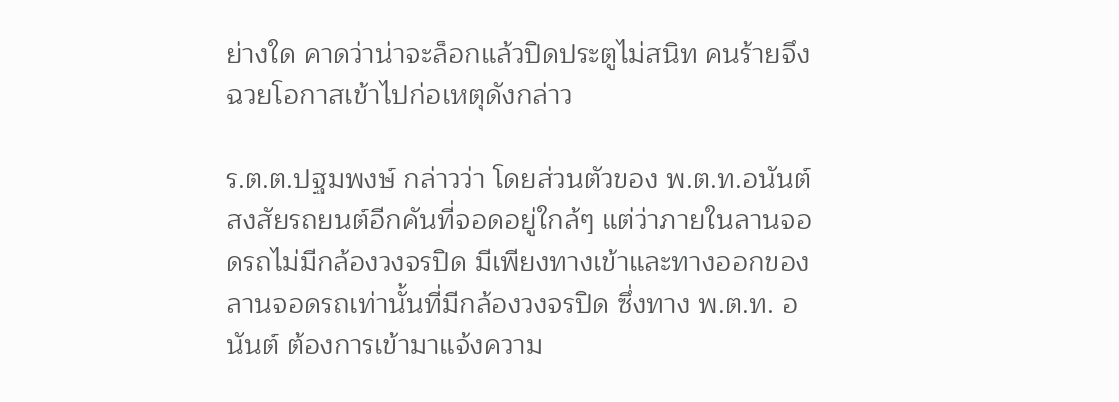ย่างใด คาดว่าน่าจะล็อกแล้วปิดประตูไม่สนิท คนร้ายจึงฉวยโอกาสเข้าไปก่อเหตุดังกล่าว

ร.ต.ต.ปฐมพงษ์ กล่าวว่า โดยส่วนตัวของ พ.ต.ท.อนันต์ สงสัยรถยนต์อีกคันที่จอดอยู่ใกล้ๆ แต่ว่าภายในลานจอดรถไม่มีกล้องวงจรปิด มีเพียงทางเข้าและทางออกของลานจอดรถเท่านั้นที่มีกล้องวงจรปิด ซึ่งทาง พ.ต.ท. อนันต์ ต้องการเข้ามาแจ้งความ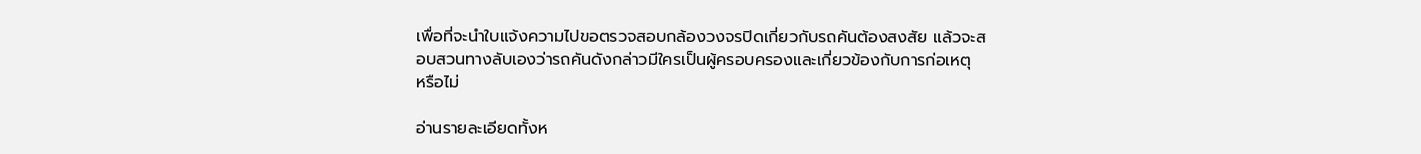เพื่อที่จะนำใบแจ้งความไปขอตรวจสอบกล้องวงจรปิดเกี่ยวกับรถคันต้องสงสัย แล้วจะสอบสวนทางลับเองว่ารถคันดังกล่าวมีใครเป็นผู้ครอบครองและเกี่ยวข้องกับการก่อเหตุ
หรือไม่

อ่านรายละเอียดทั้งห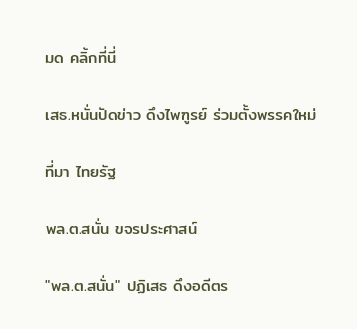มด คลิ้กที่นี่

เสธ.หนั่นปัดข่าว ดึงไพฑูรย์ ร่วมตั้งพรรคใหม่

ที่มา ไทยรัฐ

พล.ต.สนั่น ขจรประศาสน์

"พล.ต.สนั่น" ปฏิเสธ ดึงอดีตร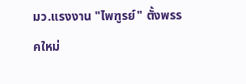มว.แรงงาน "ไพฑูรย์" ตั้งพรรคใหม่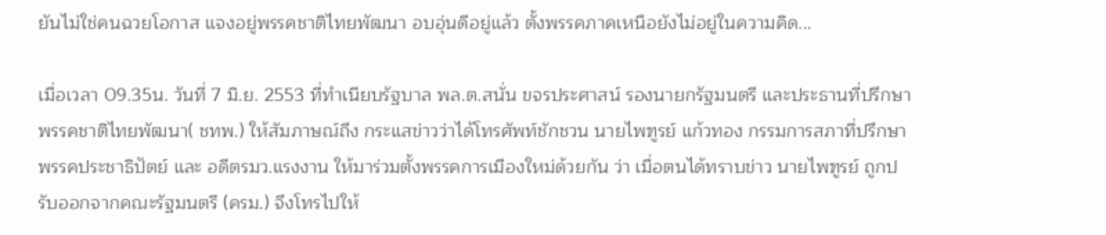ยันไม่ใช่คนฉวยโอกาส แจงอยู่พรรคชาติไทยพัฒนา อบอุ่นดีอยู่แล้ว ตั้งพรรคภาคเหนือยังไม่อยู่ในความคิด...

เมื่อเวลา 09.35น. วันที่ 7 มิ.ย. 2553 ที่ทำเนียบรัฐบาล พล.ต.สนั่น ขจรประศาสน์ รองนายกรัฐมนตรี และประธานที่ปรึกษาพรรคชาติไทยพัฒนา( ชทพ.) ให้สัมภาษณ์ถึง กระแสข่าวว่าได้โทรศัพท์ชักชวน นายไพฑูรย์ แก้วทอง กรรมการสภาที่ปรึกษาพรรคประชาธิปัตย์ และ อดีตรมว.แรงงาน ให้มาร่วมตั้งพรรคการเมืองใหม่ด้วยกัน ว่า เมื่อตนได้ทราบข่าว นายไพฑูรย์ ถูกปรับออกจากคณะรัฐมนตรี (ครม.) จึงโทรไปให้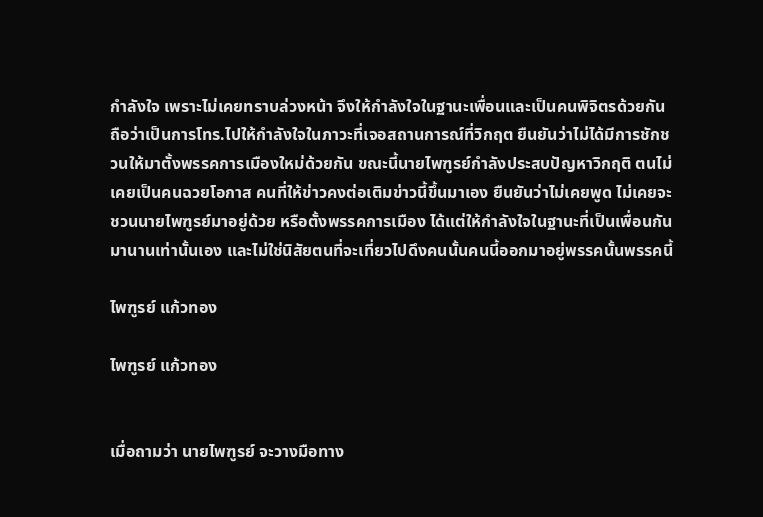กำลังใจ เพราะไม่เคยทราบล่วงหน้า จึงให้กำลังใจในฐานะเพื่อนและเป็นคนพิจิตรด้วยกัน ถือว่าเป็นการโทร.ไปให้กำลังใจในภาวะที่เจอสถานการณ์ที่วิกฤต ยืนยันว่าไม่ได้มีการชักชวนให้มาตั้งพรรคการเมืองใหม่ด้วยกัน ขณะนี้นายไพฑูรย์กำลังประสบปัญหาวิกฤติ ตนไม่เคยเป็นคนฉวยโอกาส คนที่ให้ข่าวคงต่อเติมข่าวนี้ขึ้นมาเอง ยืนยันว่าไม่เคยพูด ไม่เคยจะชวนนายไพฑูรย์มาอยู่ด้วย หรือตั้งพรรคการเมือง ได้แต่ให้กำลังใจในฐานะที่เป็นเพื่อนกันมานานเท่านั้นเอง และไม่ใช่นิสัยตนที่จะเที่ยวไปดึงคนนั้นคนนี้ออกมาอยู่พรรคนั้นพรรคนี้

ไพฑูรย์ แก้วทอง

ไพฑูรย์ แก้วทอง


เมื่อถามว่า นายไพฑูรย์ จะวางมือทาง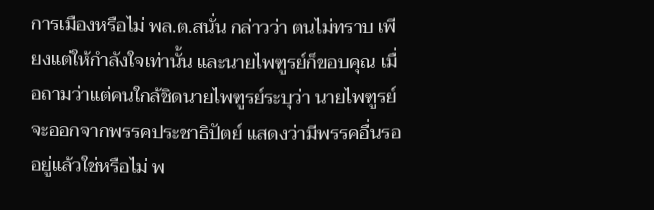การเมืองหรือไม่ พล.ต.สนั่น กล่าวว่า ตนไม่ทราบ เพียงแต่ให้กำลังใจเท่านั้น และนายไพฑูรย์ก็ขอบคุณ เมื่อถามว่าแต่คนใกล้ชิดนายไพฑูรย์ระบุว่า นายไพฑูรย์จะออกจากพรรคประชาธิปัตย์ แสดงว่ามีพรรคอื่นรออยู่แล้วใช่หรือไม่ พ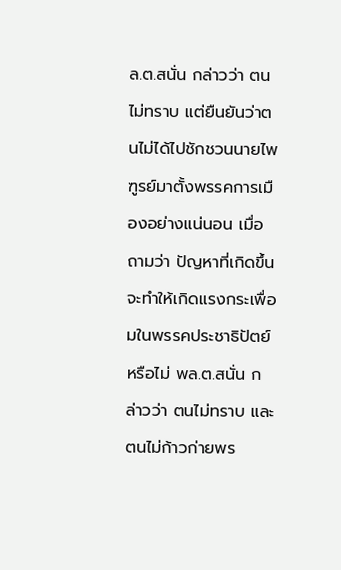ล.ต.สนั่น กล่าวว่า ตนไม่ทราบ แต่ยืนยันว่าตนไม่ได้ไปชักชวนนายไพฑูรย์มาตั้งพรรคการเมืองอย่างแน่นอน เมื่อถามว่า ปัญหาที่เกิดขึ้นจะทำให้เกิดแรงกระเพื่อมในพรรคประชาธิปัตย์หรือไม่ พล.ต.สนั่น กล่าวว่า ตนไม่ทราบ และตนไม่ก้าวก่ายพร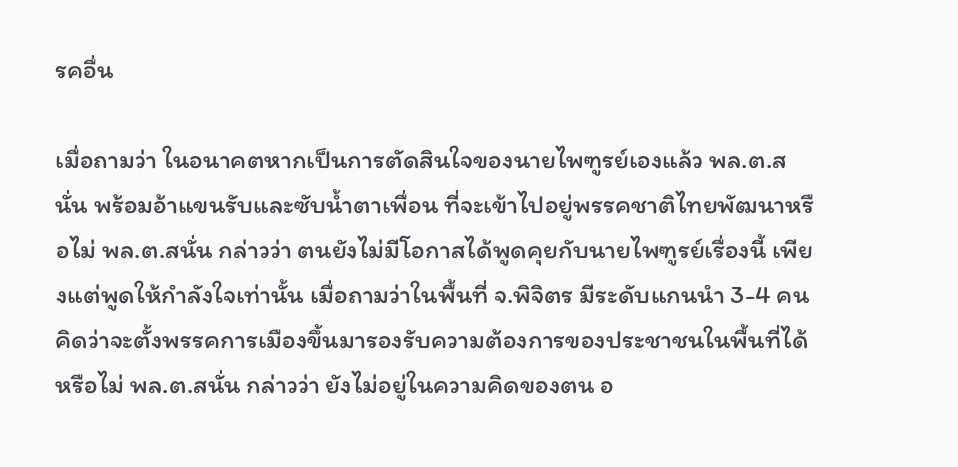รคอื่น

เมื่อถามว่า ในอนาคตหากเป็นการตัดสินใจของนายไพฑูรย์เองแล้ว พล.ต.สนั่น พร้อมอ้าแขนรับและซับน้ำตาเพื่อน ที่จะเข้าไปอยู่พรรคชาติไทยพัฒนาหรือไม่ พล.ต.สนั่น กล่าวว่า ตนยังไม่มีโอกาสได้พูดคุยกับนายไพฑูรย์เรื่องนี้ เพียงแต่พูดให้กำลังใจเท่านั้น เมื่อถามว่าในพื้นที่ จ.พิจิตร มีระดับแกนนำ 3-4 คน คิดว่าจะตั้งพรรคการเมืองขึ้นมารองรับความต้องการของประชาชนในพื้นที่ได้หรือไม่ พล.ต.สนั่น กล่าวว่า ยังไม่อยู่ในความคิดของตน อ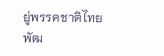ยู่พรรคชาติไทยพัฒ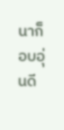นาก็อบอุ่นดี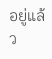อยู่แล้ว